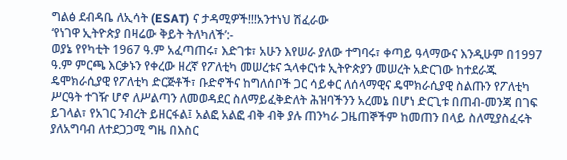ግልፅ ደብዳቤ ለኢሳት (ESAT) ና ታዳሚዎች!!!አንተነህ ሽፈራው
‘የነገዋ ኢትዮጵያ በዛሬው ቅይት ትለካለች’:-
ወያኔ የየካቲት 1967 ዓ.ም አፈጣጠሩ፣ እድገቱ፣ አሁን እየሠራ ያለው ተግባሩ፣ ቀጣይ ዓላማውና እንዲሁም በ1997 ዓ.ም ምርጫ እርቃኑን የቀረው ዘረኛ የፖለቲካ መሠረቱና ኋላቀርነቱ ኢትዮጵያን መሠረት አድርገው ከተደራጁ ዴሞክራሲያዊ የፖለቲካ ድርጅቶች፣ ቡድኖችና ከግለሰቦች ጋር ሳይቀር ለሰላማዊና ዴሞክራሲያዊ ስልጡን የፖለቲካ ሥርዓት ተገዥ ሆኖ ለሥልጣን ለመወዳደር ስለማይፈቅድለት ሕዝባችንን አረመኔ በሆነ ድርጊቱ በጠብ-መንጃ በገፍ ይገላል፣ የአገር ንብረት ይዘርፋል፤ አልፎ አልፎ ብቅ ብቅ ያሉ ጠንካራ ጋዜጠኞችም ከመጠን በላይ ስለሚያስፈሩት ያለአግባብ ለተደጋጋሚ ግዜ በእስር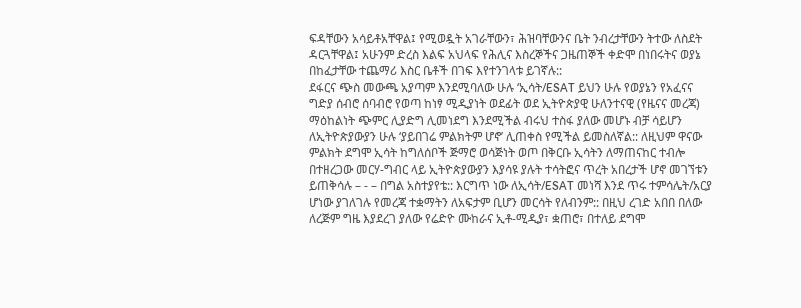ፍዳቸውን አሳይቶአቸዋል፤ የሚወዷት አገራቸውን፣ ሕዝባቸውንና ቤት ንብረታቸውን ትተው ለስደት ዳርጓቸዋል፤ አሁንም ድረስ እልፍ አህላፍ የሕሊና እስረኞችና ጋዜጠኞች ቀድሞ በነበሩትና ወያኔ በከፈታቸው ተጨማሪ እስር ቤቶች በገፍ እየተንገላቱ ይገኛሉ::
ደፋርና ጭስ መውጫ አያጣም እንደሚባለው ሁሉ ‘ኢሳት/ESAT ይህን ሁሉ የወያኔን የአፈናና ግድያ ሰብሮ ሰባብሮ የወጣ ከነፃ ሚዲያነት ወደፊት ወደ ኢትዮጵያዊ ሁለንተናዊ (የዜናና መረጃ) ማዕከልነት ጭምር ሊያድግ ሊመነደግ እንደሚችል ብሩህ ተስፋ ያለው መሆኑ ብቻ ሳይሆን ለኢትዮጵያውያን ሁሉ ‘ያይበገሬ ምልክትም ሆኖ’ ሊጠቀስ የሚችል ይመስለኛል:: ለዚህም ዋናው ምልክት ደግሞ ኢሳት ከግለሰቦች ጅማሮ ወሳጅነት ወጦ በቅርቡ ኢሳትን ለማጠናከር ተብሎ በተዘረጋው መርሃ-ግብር ላይ ኢትዮጵያውያን እያሳዩ ያሉት ተሳትፎና ጥረት አበረታች ሆኖ መገኘቱን ይጠቅሳሉ – - – በግል አስተያየቴ:: እርግጥ ነው ለኢሳት/ESAT መነሻ እንደ ጥሩ ተምሳሌት/አርያ ሆነው ያገለገሉ የመረጃ ተቋማትን ለአፍታም ቢሆን መርሳት የለብንም:: በዚህ ረገድ አበበ በለው ለረጅም ግዜ እያደረገ ያለው የሬድዮ ሙከራና ኢቶ-ሚዲያ፣ ቋጠሮ፣ በተለይ ደግሞ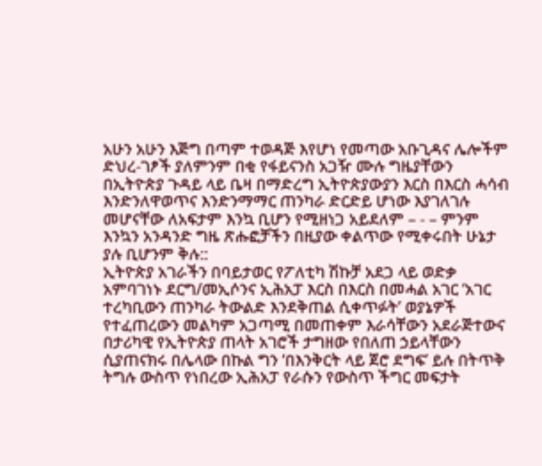አሁን አሁን እጅግ በጣም ተወዳጅ እየሆነ የመጣው አቡጊዳና ሌሎችም ድህረ-ገፆች ያለምንም በቂ የፋይናንስ አጋዥ ሙሉ ግዜያቸውን በኢትዮጵያ ጉዳይ ላይ ቤዛ በማድረግ ኢትዮጵያውያን እርስ በእርስ ሓሳብ እንድንለዋወጥና እንድንማማር ጠንካራ ድርድይ ሆነው እያገለገሉ መሆናቸው ለአፍታም እንኳ ቢሆን የሚዘነጋ አይደለም – - – ምንም እንኳን አንዳንድ ግዜ ጽሑፎቻችን በዚያው ቀልጥው የሚቀሩበት ሁኔታ ያሉ ቢሆንም ቅሉ::
ኢትዮጵያ አገራችን በባይታወር የፖለቲካ ሽኩቻ አደጋ ላይ ወድቃ አምባገነኑ ደርግ/መኢሶንና ኢሕአፓ እርስ በእርስ በመሓል አገር ‘አገር ተረካቢውን ጠንካራ ትውልድ እንደቅጠል ሲቀጥፉት’ ወያኔዎች የተፈጠረውን መልካም አጋጣሚ በመጠቀም እራሳቸውን አደራጅተውና በታሪካዊ የኢትዮጵያ ጠላት አገሮች ታግዘው የበለጠ ኃይላቸውን ሲያጠናክሩ በሌላው በኩል ግን ‘በእንቅርት ላይ ጀሮ ደግፍ’ ይሉ በትጥቅ ትግሉ ውስጥ የነበረው ኢሕአፓ የራሱን የውስጥ ችግር መፍታት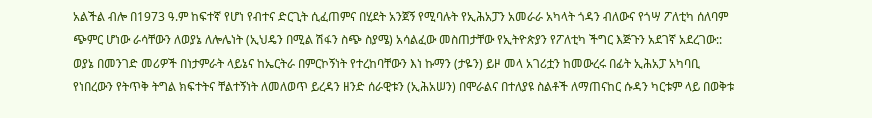አልችል ብሎ በ1973 ዓ.ም ከፍተኛ የሆነ የብተና ድርጊት ሲፈጠምና በሂደት አንጀኝ የሚባሉት የኢሕአፓን አመራራ አካላት ጎዳን ብለውና የጎሣ ፖለቲካ ሰለባም ጭምር ሆነው ራሳቸውን ለወያኔ ለሎሌነት (ኢህዴን በሚል ሽፋን ስጭ ስያሜ) አሳልፈው መስጠታቸው የኢትዮጵያን የፖለቲካ ችግር እጅጉን አደገኛ አደረገው::
ወያኔ በመንገድ መሪዎች በነታምራት ላይኔና ከኤርትራ በምርኮኝነት የተረከባቸውን እነ ኩማን (ታዬን) ይዞ መላ አገሪቷን ከመውረሩ በፊት ኢሕአፓ አካባቢ የነበረውን የትጥቅ ትግል ክፍተትና ቸልተኝነት ለመለወጥ ይረዳን ዘንድ ሰራዊቱን (ኢሕአሠን) በሞራልና በተለያዩ ስልቶች ለማጠናከር ሱዳን ካርቱም ላይ በወቅቱ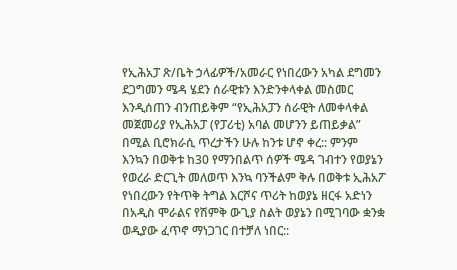የኢሕአፓ ጽ/ቤት ኃላፊዎች/አመራር የነበረውን አካል ደግመን ደጋግመን ሜዳ ሄደን ሰራዊቱን እንድንቀላቀል መስመር እንዲሰጠን ብንጠይቅም “የኢሕአፓን ሰራዊት ለመቀላቀል መጀመሪያ የኢሕአፓ (የፓሪቲ) አባል መሆንን ይጠይቃል” በሚል ቢሮክራሲ ጥረታችን ሁሉ ከንቱ ሆኖ ቀረ:: ምንም እንኳን በወቅቱ ከ30 የማንበልጥ ሰዎች ሜዳ ገብተን የወያኔን የወረራ ድርጊት መለወጥ እንኳ ባንችልም ቅሉ በወቅቱ ኢሕአፖ የነበረውን የትጥቅ ትግል እርሾና ጥሪት ከወያኔ ዘርፋ አድነን በአዲስ ሞራልና የሽምቅ ውጊያ ስልት ወያኔን በሚገባው ቋንቋ ወዲያው ፈጥኖ ማነጋገር በተቻለ ነበር::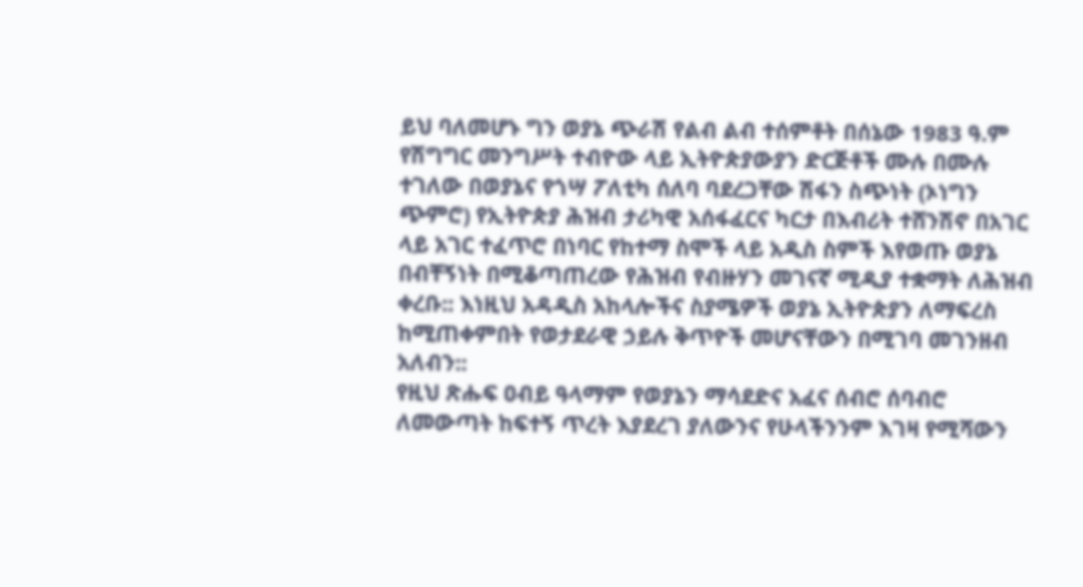ይህ ባለመሆኑ ግን ወያኔ ጭራሽ የልብ ልብ ተሰምቶት በሰኔው 1983 ዓ.ም የሽግግር መንግሥት ተብዮው ላይ ኢትዮጵያውያን ድርጅቶች ሙሉ በሙሉ ተገለው በወያኔና የጎሣ ፖለቲካ ሰለባ ባደረጋቸው ሽፋን ስጭነት (ኦነግን ጭምሮ) የኢትዮጵያ ሕዝብ ታሪካዊ አሰፋፈርና ካርታ በእብሪት ተሸንሽኖ በአገር ላይ አገር ተፈጥሮ በነባር የከተማ ስሞች ላይ አዲስ ስምች እየወጡ ወያኔ በብቸኝነት በሚቆጣጠረው የሕዝብ የብዙሃን መገናኛ ሚዲያ ተቋማት ለሕዝብ ቀረቡ:: እነዚህ አዳዲስ አከላሎችና ስያሜዎች ወያኔ ኢትዮጵያን ለማፍረስ ከሚጠቀምበት የወታደራዊ ኃይሉ ቅጥዮች መሆናቸውን በሚገባ መገንዘብ አለብን::
የዚህ ጽሑፍ ዐብይ ዓላማም የወያኔን ማሳደድና አፈና ሰብሮ ሰባብሮ ለመውጣት ከፍተኝ ጥረት እያደረገ ያለውንና የሁላችንንም እገዛ የሚሻውን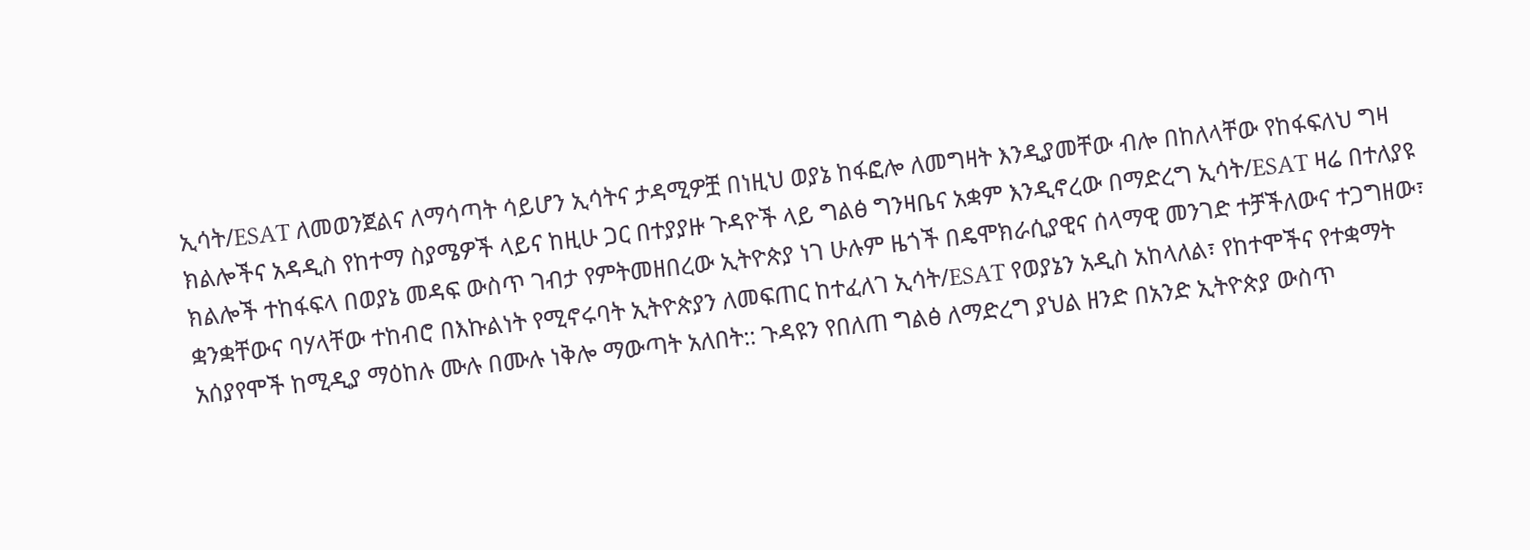ኢሳት/ESAT ለመወንጀልና ለማሳጣት ሳይሆን ኢሳትና ታዳሚዎቿ በነዚህ ወያኔ ከፋፎሎ ለመግዛት እንዲያመቸው ብሎ በከለላቸው የከፋፍለህ ግዛ ክልሎችና አዳዲስ የከተማ ስያሜዎች ላይና ከዚሁ ጋር በተያያዙ ጉዳዮች ላይ ግልፅ ግንዛቤና አቋም እንዲኖረው በማድረግ ኢሳት/ESAT ዛሬ በተለያዩ ክልሎች ተከፋፍላ በወያኔ መዳፍ ውስጥ ገብታ የምትመዘበረው ኢትዮጵያ ነገ ሁሉም ዜጎች በዴሞክራሲያዊና ሰላማዊ መንገድ ተቻችለውና ተጋግዘው፣ ቋንቋቸውና ባሃላቸው ተከብሮ በእኩልነት የሚኖሩባት ኢትዮጵያን ለመፍጠር ከተፈለገ ኢሳት/ESAT የወያኔን አዲስ አከላለል፣ የከተሞችና የተቋማት አሰያየሞች ከሚዲያ ማዕከሉ ሙሉ በሙሉ ነቅሎ ማውጣት አለበት:: ጉዳዩን የበለጠ ግልፅ ለማድረግ ያህል ዘንድ በአንድ ኢትዮጵያ ውስጥ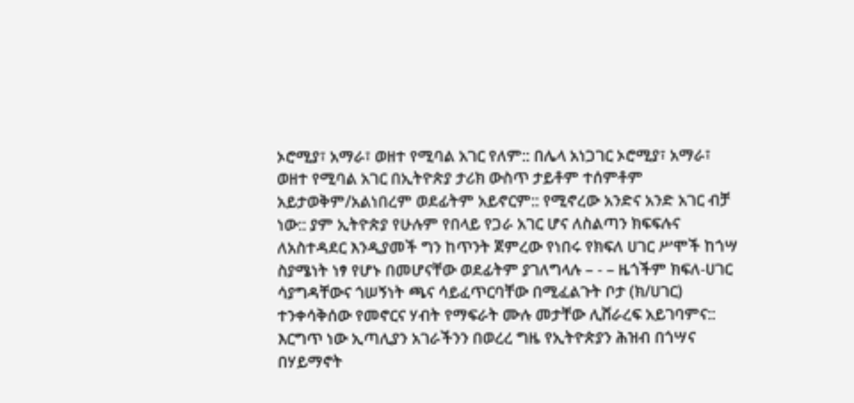ኦሮሚያ፣ አማራ፣ ወዘተ የሚባል አገር የለም:: በሌላ አነጋገር ኦሮሚያ፣ አማራ፣ ወዘተ የሚባል አገር በኢትዮጵያ ታሪክ ውስጥ ታይቶም ተሰምቶም አይታወቅም/አልነበረም ወደፊትም አይኖርም:: የሚኖረው አንድና አንድ አገር ብቻ ነው:: ያም ኢትዮጵያ የሁሉም የበላይ የጋራ አገር ሆና ለስልጣን ክፍፍሉና ለአስተዳደር እንዲያመች ግን ከጥንት ጀምረው የነበሩ የክፍለ ሀገር ሥሞች ከጎሣ ስያሜነት ነፃ የሆኑ በመሆናቸው ወደፊትም ያገለግላሉ – - – ዜጎችም ክፍለ-ሀገር ሳያግዳቸውና ጎሠኝነት ጫና ሳይፈጥርባቸው በሚፈልጉት ቦታ (ክ/ሀገር) ተንቀሳቅሰው የመኖርና ሃብት የማፍራት ሙሉ መታቸው ሊሸራረፍ አይገባምና::
እርግጥ ነው ኢጣሊያን አገራችንን በወረረ ግዜ የኢትዮጵያን ሕዝብ በጎሣና በሃይማኖት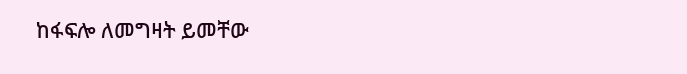ከፋፍሎ ለመግዛት ይመቸው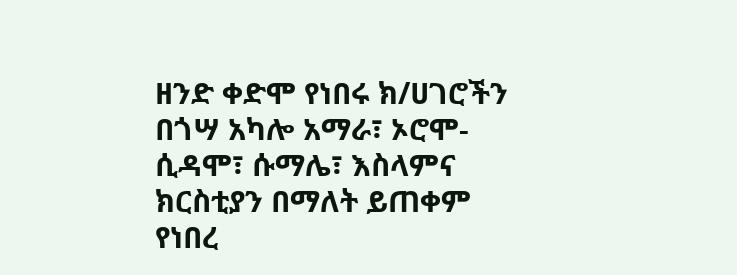ዘንድ ቀድሞ የነበሩ ክ/ሀገሮችን በጎሣ አካሎ አማራ፣ ኦሮሞ-ሲዳሞ፣ ሱማሌ፣ እስላምና ክርስቲያን በማለት ይጠቀም የነበረ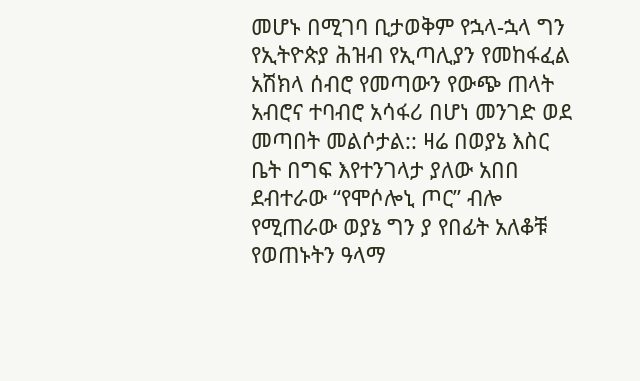መሆኑ በሚገባ ቢታወቅም የኋላ-ኋላ ግን የኢትዮጵያ ሕዝብ የኢጣሊያን የመከፋፈል አሽክላ ሰብሮ የመጣውን የውጭ ጠላት አብሮና ተባብሮ አሳፋሪ በሆነ መንገድ ወደ መጣበት መልሶታል:: ዛሬ በወያኔ እስር ቤት በግፍ እየተንገላታ ያለው አበበ ደብተራው “የሞሶሎኒ ጦር” ብሎ የሚጠራው ወያኔ ግን ያ የበፊት አለቆቹ የወጠኑትን ዓላማ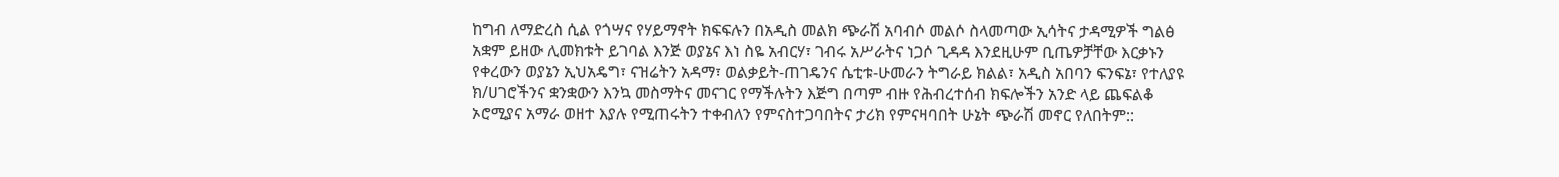ከግብ ለማድረስ ሲል የጎሣና የሃይማኖት ክፍፍሉን በአዲስ መልክ ጭራሽ አባብሶ መልሶ ስላመጣው ኢሳትና ታዳሚዎች ግልፅ አቋም ይዘው ሊመክቱት ይገባል እንጅ ወያኔና እነ ስዬ አብርሃ፣ ገብሩ አሥራትና ነጋሶ ጊዳዳ እንደዚሁም ቢጤዎቻቸው እርቃኑን የቀረውን ወያኔን ኢህአዴግ፣ ናዝሬትን አዳማ፣ ወልቃይት-ጠገዴንና ሴቲቱ-ሁመራን ትግራይ ክልል፣ አዲስ አበባን ፍንፍኔ፣ የተለያዩ ክ/ሀገሮችንና ቋንቋውን እንኳ መስማትና መናገር የማችሉትን እጅግ በጣም ብዙ የሕብረተሰብ ክፍሎችን አንድ ላይ ጨፍልቆ ኦሮሚያና አማራ ወዘተ እያሉ የሚጠሩትን ተቀብለን የምናስተጋባበትና ታሪክ የምናዛባበት ሁኔት ጭራሽ መኖር የለበትም::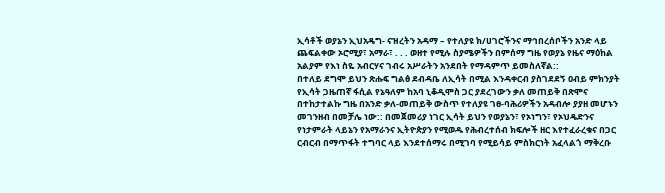ኢሳቶች ወያኔን ኢህአዴግ- ናዝረትን አዳማ – የተለያዩ ክ/ሀገሮችንና ማኅበረሰቦችን አንድ ላይ ጨፍልቀው ኦሮሚያ፣ አማራ፣ . . . ወዘተ የሚሉ ስያሜዎችን በምሰማ ግዜ የወያኔ የዜና ማዕከል አልያም የእነ ስዬ አብርሃና ገብሩ አሥራትን አንደበት የማዳምጥ ይመስለኛል::
በተለይ ደግሞ ይህን ጽሑፍ ግልፅ ደብዳቤ ለኢሳት በሚል እንዳቀርብ ያስገደደኝ ዐብይ ምክንያት የኢሳት ጋዜጠኛ ፋሲል የኔዓለም ከአባ ኒቆዲሞስ ጋር ያደረገውን ቃለ መጠይቅ በጽሞና በተከታተልኩ ግዜ በአንድ ቃለ-መጠይቅ ውስጥ የተለያዩ ገፀ-ባሕሪዎችን አዳብሎ ያያዘ መሆኑን መገንዘብ በመቻሌ ነው:: በመጀመሪያ ነገር ኢሳት ይህን የወያኔን፣ የኦነግን፣ የኦህዴድንና የነታምራት ላይኔን የአማራንና ኢትዮጵያን የሚወዱ የሕብረተሰብ ክፍሎች ዘር እየተፈራረቁና በጋር ርብርብ በማጥፋት ተግባር ላይ እንደተሰማሩ በሚገባ የሚይሳይ ምስክርነት አፈላልጎ ማቅረቡ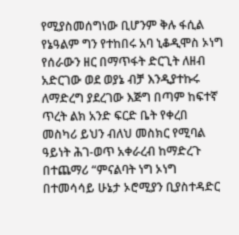የሚያስመሰግነው ቢሆንም ቅሉ ፋሲል የኔዓልም ግን የተከበሩ አባ ኒቆዲሞስ ኦነግ የሰራውን ዘር በማጥፋት ድርጊት ለዘብ አድርገው ወደ ወያኔ ብቻ እንዲያተኩሩ ለማድረግ ያደረገው እጅግ በጣም ከፍተኛ ጥረት ልክ አንድ ፍርድ ቤት የቀረበ መስካሪ ይህን ብለህ መስክር የሚባል ዓይነት ሕገ-ወጥ አቀራረብ ከማድረጉ በተጨማሪ “ምናልባት ነግ ኦነግ በተመሳሳይ ሁኔታ ኦሮሚያን ቢያስተዳድር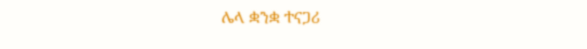ሌላ ቋንቋ ተናጋሪ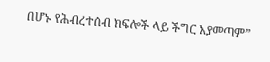በሆኑ የሕብረተሰብ ክፍሎች ላይ ችግር አያመጣም”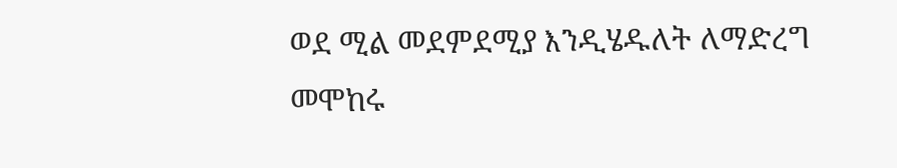ወደ ሚል መደምደሚያ እንዲሄዱለት ለማድረግ መሞከሩ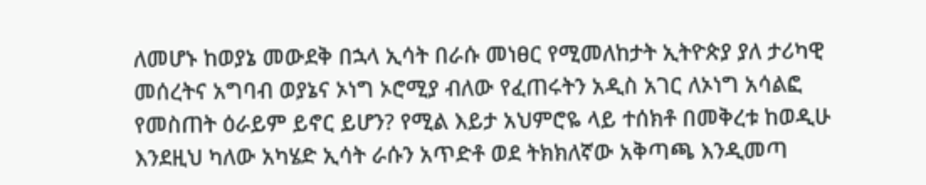ለመሆኑ ከወያኔ መውደቅ በኋላ ኢሳት በራሱ መነፀር የሚመለከታት ኢትዮጵያ ያለ ታሪካዊ መሰረትና አግባብ ወያኔና ኦነግ ኦሮሚያ ብለው የፈጠሩትን አዲስ አገር ለኦነግ አሳልፎ የመስጠት ዕራይም ይኖር ይሆን? የሚል እይታ አህምሮዬ ላይ ተሰክቶ በመቅረቱ ከወዲሁ እንደዚህ ካለው አካሄድ ኢሳት ራሱን አጥድቶ ወደ ትክክለኛው አቅጣጫ እንዲመጣ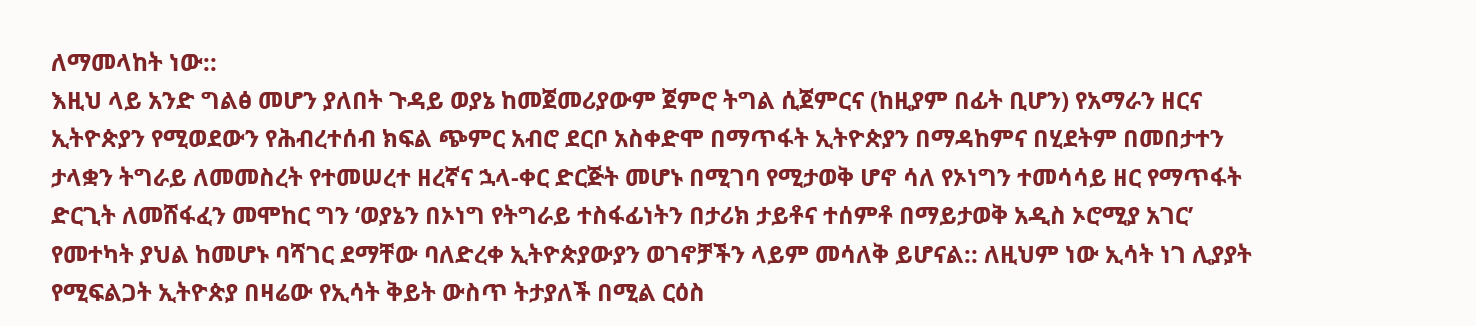ለማመላከት ነው::
እዚህ ላይ አንድ ግልፅ መሆን ያለበት ጉዳይ ወያኔ ከመጀመሪያውም ጀምሮ ትግል ሲጀምርና (ከዚያም በፊት ቢሆን) የአማራን ዘርና ኢትዮጵያን የሚወደውን የሕብረተሰብ ክፍል ጭምር አብሮ ደርቦ አስቀድሞ በማጥፋት ኢትዮጵያን በማዳከምና በሂደትም በመበታተን ታላቋን ትግራይ ለመመስረት የተመሠረተ ዘረኛና ኋላ-ቀር ድርጅት መሆኑ በሚገባ የሚታወቅ ሆኖ ሳለ የኦነግን ተመሳሳይ ዘር የማጥፋት ድርጊት ለመሸፋፈን መሞከር ግን ‘ወያኔን በኦነግ የትግራይ ተስፋፊነትን በታሪክ ታይቶና ተሰምቶ በማይታወቅ አዲስ ኦሮሚያ አገር’ የመተካት ያህል ከመሆኑ ባሻገር ደማቸው ባለድረቀ ኢትዮጵያውያን ወገኖቻችን ላይም መሳለቅ ይሆናል:: ለዚህም ነው ኢሳት ነገ ሊያያት የሚፍልጋት ኢትዮጵያ በዛሬው የኢሳት ቅይት ውስጥ ትታያለች በሚል ርዕስ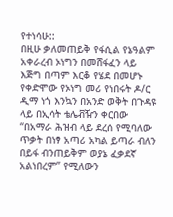የተነሳሁ::
በዚሁ ቃለመጠይቅ የፋሲል የኔዓልም አቀራረብ ኦነግን በመሸፋፈን ላይ እጅግ በጣም እርቆ የሄደ በመሆኑ የቀድሞው የኦነግ መሪ የነበሩት ዶ/ር ዲማ ነጎ እንኳን በአንድ ወቅት በጉዳዩ ላይ በኢሳት ቴሌቭዥን ቀርበው “በአማራ ሕዝብ ላይ ደረሰ የሚባለው ጥቃት በነፃ አጣሪ አካል ይጣራ ብለን በይፋ ብንጠይቅም ወያኔ ፈቃደኛ አልነበረም” የሚለውን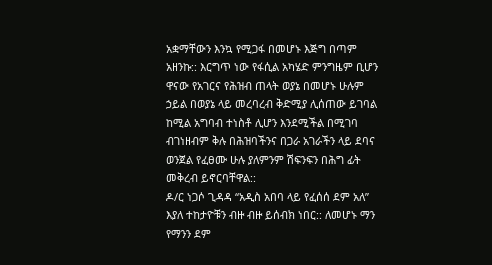አቋማቸውን እንኳ የሚጋፋ በመሆኑ እጅግ በጣም አዘንኩ:: እርግጥ ነው የፋሲል አካሄድ ምንግዜም ቢሆን ዋናው የአገርና የሕዝብ ጠላት ወያኔ በመሆኑ ሁሉም ኃይል በወያኔ ላይ መረባረብ ቅድሚያ ሊሰጠው ይገባል ከሚል አግባብ ተነስቶ ሊሆን እንደሚችል በሚገባ ብገነዘብም ቅሉ በሕዝባችንና በጋራ አገራችን ላይ ደባና ወንጀል የፈፀሙ ሁሉ ያለምንም ሽፍንፍን በሕግ ፊት መቅረብ ይኖርባቸዋል::
ዶ/ር ነጋሶ ጊዳዳ “አዲስ አበባ ላይ የፈሰሰ ደም አለ” እያለ ተከታዮቹን ብዙ ብዙ ይሰብክ ነበር:: ለመሆኑ ማን የማንን ደም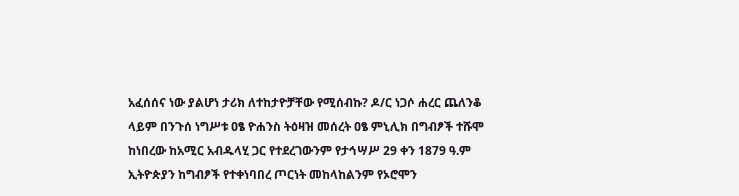አፈሰሰና ነው ያልሆነ ታሪክ ለተከታዮቻቸው የሚሰብኩ? ዶ/ር ነጋሶ ሐረር ጨለንቆ ላይም በንጉሰ ነግሥቱ ዐፄ ዮሐንስ ትዕዛዝ መሰረት ዐፄ ምኒሊክ በግብፆች ተሹሞ ከነበረው ከአሚር አብዱላሂ ጋር የተደረገውንም የታኅሣሥ 29 ቀን 1879 ዓ.ም ኢትዮጵያን ከግብፆች የተቀነባበረ ጦርነት መከላከልንም የኦሮሞን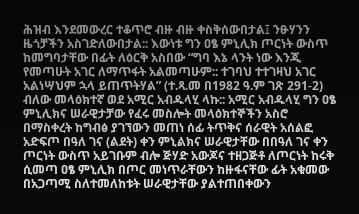ሕዝብ እንደመውረር ተቆጥሮ ብዙ ብዙ ቀስቅሰውበታል፤ ንፁሃንን ዜጎቻችን አስገድለውበታል:: እውነቱ ግን ዐፄ ምኒሊክ ጦርነት ውስጥ ከመግባታቸው በፊት ለዕርቅ አስበው “ግባ እኔ ላንት ነው እንጂ የመጣሁት አገር ለማጥፋት አልመጣሁም:: ተገባህ ተተገዛህ አገር አልነሣህም ኋላ ይጠጥትሃል” (ተ.ጻ.መ በ1982 ዓ.ም ገጽ 291-2) ብለው መላዕክተኛ ወደ አሚር አብዱላሂ ላኩ:: አሚር አብዱላሂ ግን ዐፄ ምኒሊክና ሠራዊታቻው የፈሩ መስሎት መላዕክተኞችን አስሮ በማስቀረት ከግብፅ ያገኘውን መጠነ ሰፊ ትጥቅና ሰራዊት አሰልፎ አድፍጦ በዓለ ገና (ልደት) ቀን ምኒልክና ሠራዊታቸው በበዓለ ገና ቀን ጦርነት ውስጥ አይገቡም ብሎ ጅሃድ አውጆና ተዘጋጅቶ ለጦርነት ከሩቅ ሲመጣ ዐፄ ምኒሊክ በጦር መነጥራቸውን ከዙፋናቸው ፊት አቁመው በአጋጣሚ ስለተመለከቱት ሠራዊታቸው ያልተጠበቀውን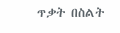ጥቃት በስልት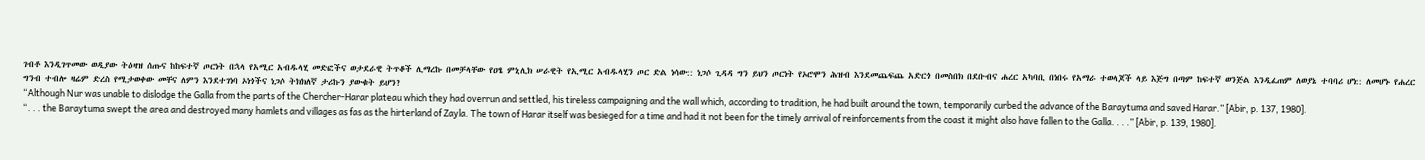ገብቶ እንዲገጥመው ወዲያው ትዕዛዝ ሰጡና ከከፍተኛ ጦርነት በኋላ የአሚር አብዱላሂ መድፎችና ወታደራዊ ትጥቆች ሊማረኩ በመቻላቸው የዐፄ ምኒሊክ ሠራዊት የኢሚር አብዱላሂን ጦር ድል ነሳው:: ነጋሶ ጊዳዳ ግን ይህን ጦርነት የኦሮሞን ሕዝብ እንደመጨፍጨ አድርጎ በመስበክ በደቡብና ሐረር አካባቢ በነበሩ የአማራ ተወላጆች ላይ እጅግ በጣም ከፍተኛ ወንጅል እንዲፈጠም ለወያኔ ተባባሪ ሆነ:: ለመሆኑ የሐረር ግንብ ተብሎ ዛሬም ድረስ የሚታወቀው መቸና ለምን እንደተገነባ ኦነጎችና ነጋሶ ትክክለኛ ታሪኩን ያውቁት ይሆን?
“Although Nur was unable to dislodge the Galla from the parts of the Chercher-Harar plateau which they had overrun and settled, his tireless campaigning and the wall which, according to tradition, he had built around the town, temporarily curbed the advance of the Baraytuma and saved Harar.” [Abir, p. 137, 1980].
“. . . the Baraytuma swept the area and destroyed many hamlets and villages as fas as the hirterland of Zayla. The town of Harar itself was besieged for a time and had it not been for the timely arrival of reinforcements from the coast it might also have fallen to the Galla. . . .” [Abir, p. 139, 1980].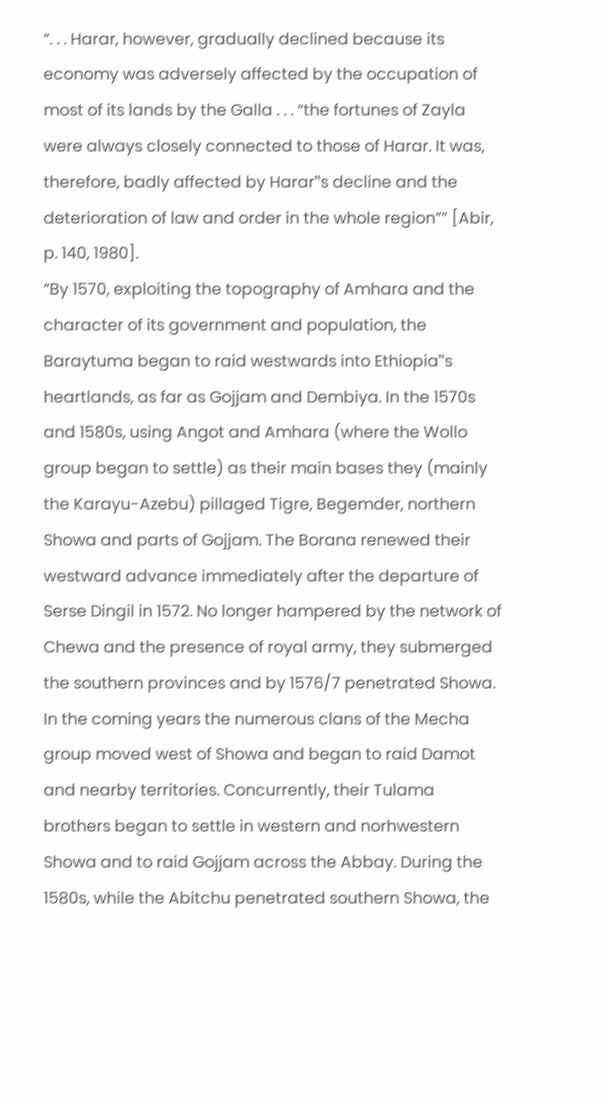“. . . Harar, however, gradually declined because its economy was adversely affected by the occupation of most of its lands by the Galla . . . “the fortunes of Zayla were always closely connected to those of Harar. It was, therefore, badly affected by Harar‟s decline and the deterioration of law and order in the whole region”” [Abir, p. 140, 1980].
“By 1570, exploiting the topography of Amhara and the character of its government and population, the Baraytuma began to raid westwards into Ethiopia‟s heartlands, as far as Gojjam and Dembiya. In the 1570s and 1580s, using Angot and Amhara (where the Wollo group began to settle) as their main bases they (mainly the Karayu-Azebu) pillaged Tigre, Begemder, northern Showa and parts of Gojjam. The Borana renewed their westward advance immediately after the departure of Serse Dingil in 1572. No longer hampered by the network of Chewa and the presence of royal army, they submerged the southern provinces and by 1576/7 penetrated Showa. In the coming years the numerous clans of the Mecha group moved west of Showa and began to raid Damot and nearby territories. Concurrently, their Tulama brothers began to settle in western and norhwestern Showa and to raid Gojjam across the Abbay. During the 1580s, while the Abitchu penetrated southern Showa, the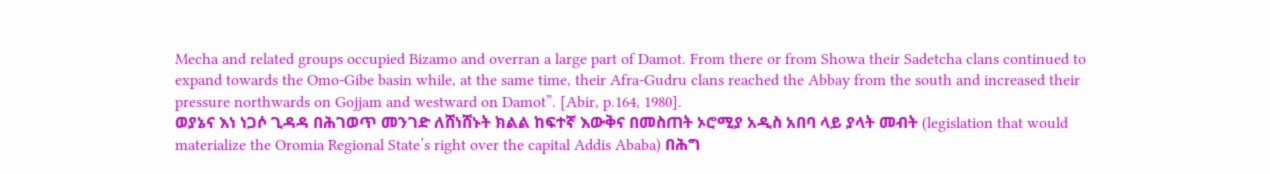Mecha and related groups occupied Bizamo and overran a large part of Damot. From there or from Showa their Sadetcha clans continued to expand towards the Omo-Gibe basin while, at the same time, their Afra-Gudru clans reached the Abbay from the south and increased their pressure northwards on Gojjam and westward on Damot”. [Abir, p.164, 1980].
ወያኔና እነ ነጋሶ ጊዳዳ በሕገወጥ መንገድ ለሸነሸኑት ክልል ከፍተኛ እውቅና በመስጠት ኦሮሚያ አዲስ አበባ ላይ ያላት መብት (legislation that would materialize the Oromia Regional State’s right over the capital Addis Ababa) በሕግ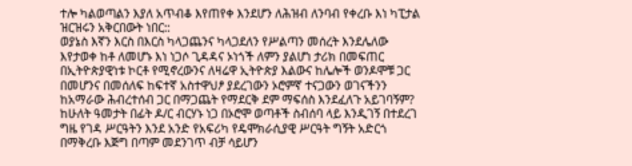ተሎ ካልወጣልን እያለ አጥብቆ እየጠየቀ እንደሆን ለሕዝብ ለንባብ የቀረቡ እነ ካፒታል ዝርዝሩን አቅርበውት ነበር::
ወያኔስ እኛን እርስ በእርስ ካላጋጨንና ካላጋደለን የሥልጣን መሰረት እንደሌለው እየታወቀ ከቶ ለመሆኑ እነ ነጋሶ ጊዳዳና ኦነጎች ለምን ያልሆነ ታሪክ በመፍጠር በኢትዮጵያዊነቱ ኮርቶ የሚኖረውንና ለዛሬዋ ኢትዮጵያ እልውና ከሌሎች ወንዶሞቹ ጋር በመሆንና በመሰለፍ ከፍተኛ አስተዋህፆ ያደረገውን ኦሮምኛ ተናጋውን ወገናችንን ከአማራው ሕብረተሰብ ጋር በማጋጨት የማደርቅ ደም ማፍሰስ እንደፈለጉ አይገባኝም?
ከሁለት ዓመታት በፊት ዶ/ር ብርሃኑ ነጋ በኦሮሞ ወጣቶች ስብሰባ ላይ እንዲገኝ በተደረገ ግዜ የገዳ ሥርዓትን እንደ አንድ የአፍሪካ የዴሞክራሲያዊ ሥርዓት ግኝት አድርጎ በማቅረቡ እጅግ በጣም መደንገጥ ብቻ ሳይሆን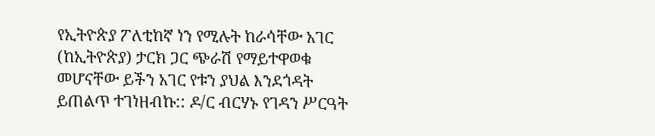የኢትዮጵያ ፖለቲከኛ ነን የሚሉት ከራሳቸው አገር (ከኢትዮጵያ) ታርክ ጋር ጭራሽ የማይተዋወቁ መሆናቸው ይችን አገር የቱን ያህል እንደጎዳት ይጠልጥ ተገነዘብኩ:: ዶ/ር ብርሃኑ የገዳን ሥርዓት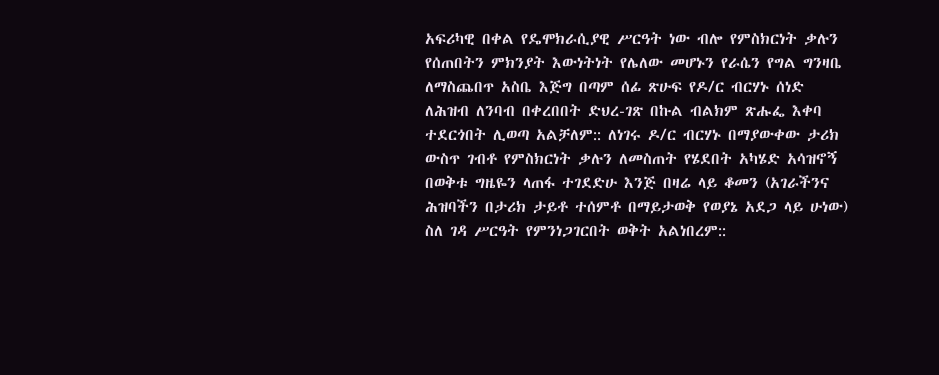አፍሪካዊ በቀል የዴሞክራሲያዊ ሥርዓት ነው ብሎ የምስክርነት ቃሉን የሰጠበትን ምክንያት እውነትነት የሌለው መሆኑን የራሴን የግል ግንዛቤ ለማስጨበጥ አስቤ እጅግ በጣም ሰፊ ጽሁፍ የዶ/ር ብርሃኑ ሰነድ ለሕዝብ ለንባብ በቀረበበት ድህረ-ገጽ በኩል ብልክም ጽሑፌ እቀባ ተደርጎበት ሊወጣ አልቻለም:: ለነገሩ ዶ/ር ብርሃኑ በማያውቀው ታሪክ ውስጥ ገብቶ የምስክርነት ቃሉን ለመስጠት የሄደበት አካሄድ አሳዝኖኝ በወቅቱ ግዜዬን ላጠፋ ተገደድሁ እንጅ በዛሬ ላይ ቆመን (አገራችንና ሕዝባችን በታሪክ ታይቶ ተሰምቶ በማይታወቅ የወያኔ አደጋ ላይ ሁነው) ስለ ገዳ ሥርዓት የምንነጋገርበት ወቅት አልነበረም::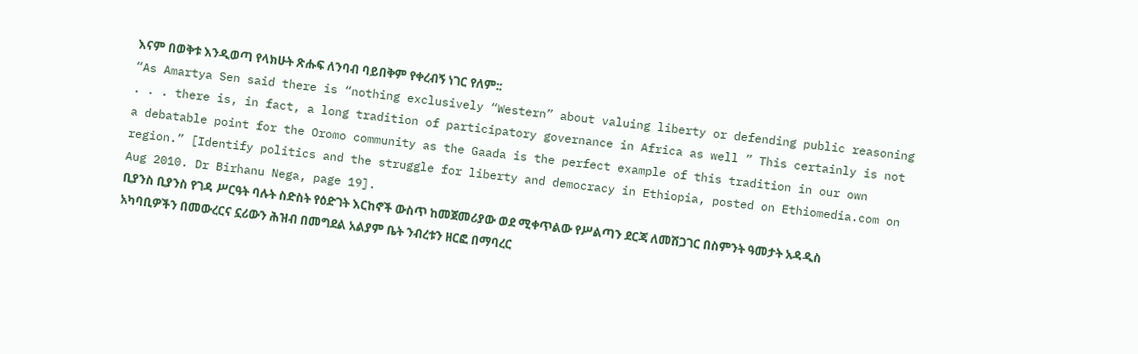እናም በወቅቱ እንዲወጣ የላክሁት ጽሑፍ ለንባብ ባይበቅም የቀረብኝ ነገር የለም::
“As Amartya Sen said there is “nothing exclusively “Western” about valuing liberty or defending public reasoning . . . there is, in fact, a long tradition of participatory governance in Africa as well ” This certainly is not a debatable point for the Oromo community as the Gaada is the perfect example of this tradition in our own region.” [Identify politics and the struggle for liberty and democracy in Ethiopia, posted on Ethiomedia.com on Aug 2010. Dr Birhanu Nega, page 19].
ቢያንስ ቢያንስ የገዳ ሥርዓት ባሉት ስድስት የዕድገት እርከኖች ውስጥ ከመጀመሪያው ወደ ሚቀጥልው የሥልጣን ደርጃ ለመሽጋገር በስምንት ዓመታት አዳዲስ አካባቢዎችን በመውረርና ኗሪውን ሕዝብ በመግደል አልያም ቤት ንብረቱን ዘርፎ በማባረር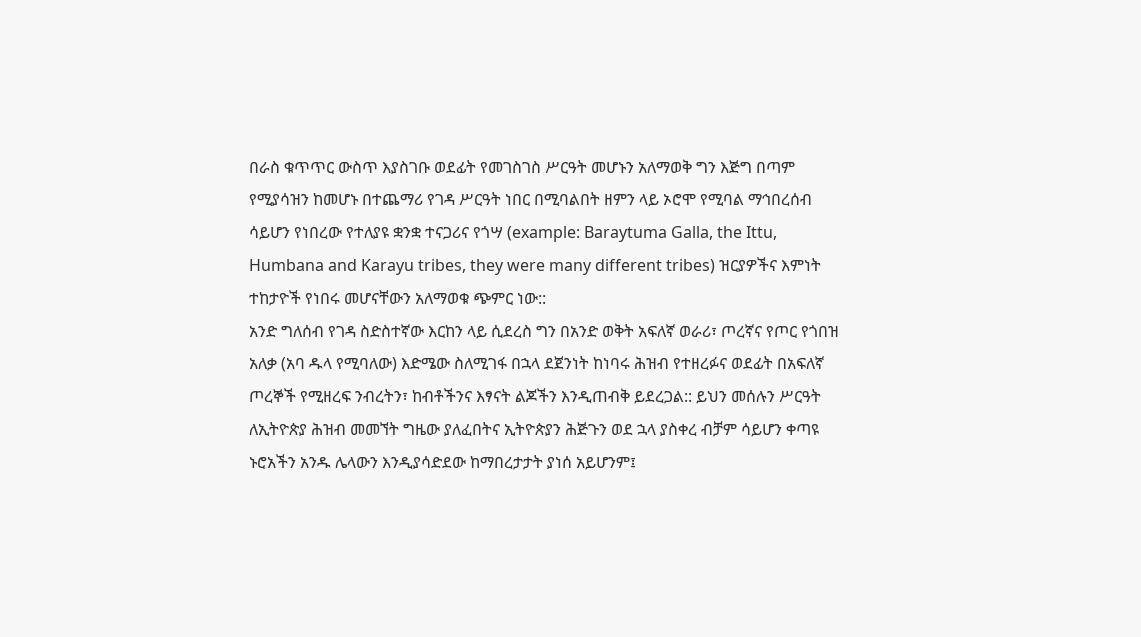በራስ ቁጥጥር ውስጥ እያስገቡ ወደፊት የመገስገስ ሥርዓት መሆኑን አለማወቅ ግን እጅግ በጣም የሚያሳዝን ከመሆኑ በተጨማሪ የገዳ ሥርዓት ነበር በሚባልበት ዘምን ላይ ኦሮሞ የሚባል ማኅበረሰብ ሳይሆን የነበረው የተለያዩ ቋንቋ ተናጋሪና የጎሣ (example: Baraytuma Galla, the Ittu, Humbana and Karayu tribes, they were many different tribes) ዝርያዎችና እምነት ተከታዮች የነበሩ መሆናቸውን አለማወቁ ጭምር ነው::
አንድ ግለሰብ የገዳ ስድስተኛው እርከን ላይ ሲደረስ ግን በአንድ ወቅት አፍለኛ ወራሪ፣ ጦረኛና የጦር የጎበዝ አለቃ (አባ ዱላ የሚባለው) እድሜው ስለሚገፋ በኋላ ደጀንነት ከነባሩ ሕዝብ የተዘረፉና ወደፊት በአፍለኛ ጦረኞች የሚዘረፍ ንብረትን፣ ከብቶችንና እፃናት ልጆችን እንዲጠብቅ ይደረጋል:: ይህን መሰሉን ሥርዓት ለኢትዮጵያ ሕዝብ መመኘት ግዜው ያለፈበትና ኢትዮጵያን ሕጅጉን ወደ ኋላ ያስቀረ ብቻም ሳይሆን ቀጣዩ ኑሮአችን አንዱ ሌላውን እንዲያሳድደው ከማበረታታት ያነሰ አይሆንም፤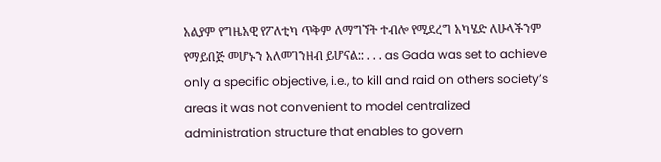አልያም የግዜአዊ የፖለቲካ ጥቅም ለማግኘት ተብሎ የሚደረግ አካሄድ ለሁላችንም የማይበጅ መሆኑን አለመገንዘብ ይሆናል:: . . . as Gada was set to achieve only a specific objective, i.e., to kill and raid on others society’s areas it was not convenient to model centralized administration structure that enables to govern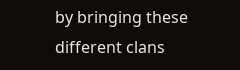by bringing these different clans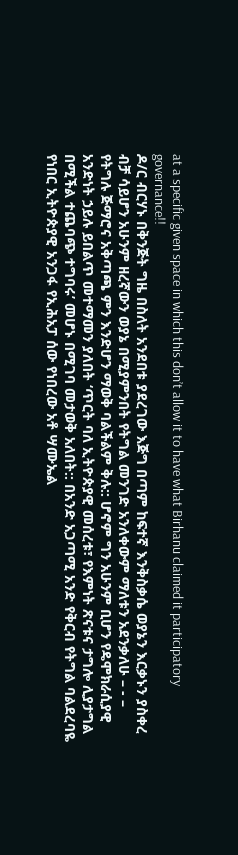at a specific given space in which this don’t allow it to have what Birhanu claimed it participatory governance!!
ዶ/ር ብርሃኑ በቅንጅት ግዜ በስለት አንደበቱ ያደረገው እጅግ በጣም ከፍተኛ እንቅስቃሴ ወያኔን እርቃኑን ያስቀረ ብቻ ሳይሆን አሁንም ዘረኛውን ወያኔ በሚያምንበት የትግል መንገድ አንለቀውም ማለቱን አደንቃለሁ – - – የትግሉ ጅማሮና አቅጣጫ ምን እንድሆን ማወቅ ባልችልም ቅሉ:: ሆኖም ግን አሁንም ቢሆን የዴሞክራሲያዊ አንድነት ኃይሉ ይበልጥ መተማመን ያለበት ‘ጥርት ባለ ኢትዮጵያዊ መሰረቱ፣ የእምነት ጽናቱና ታግሎ ሊያታግል በሚችል ተጨባጭ ተግባሩ’ መሆኑ በሚገባ መታወቅ አለበት:: በአንድ አጋጣሚ አንድ የቅርብ የትግል ባልደረባዬ የነበር ኢትዮጵያዊ አንጋፋ የኢሕአፓ ሰው የነበረው አቶ ሣሙኤል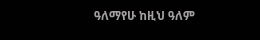ዓለማየሁ ከዚህ ዓለም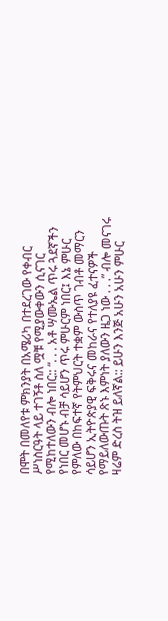በሞት በመለየቱ ምክንያት በአሜሪካ በተደረገው የቀብር ሥነስርዓት ላይ ተገኝቶ ስለ ሟቹ የሚያውቀውን ሲናገር የሚከተለውን ብሎ ነበር:: “. . . አቶ ሣሙኤል ጥሩ ጓደኛችን የነበር መሆኑ ብቻ ሳይሆን ጥሩ ምሁርም ነበር፤ እኔ ምሁር የምለው በከፍተኛ የትምህርት ተቋም ውስጥ ገብቶ መማርን ሳይሆን ኢትዮጵያዊ ፍቅሩና መከራና የተለያዩ ፈተናዎች የማይለውጡት ጽኑ እምነት ያለውን ዜጋ ነው . . .” ብሎ መናገሩ ዛሬም ድረስ ትዝ ይለኛል:: ይሁን እንጅ አሁን አሁን ምሁር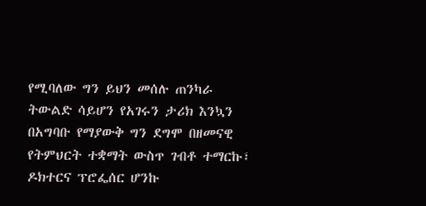የሚባለው ግን ይህን መሰሉ ጠንካራ ትውልድ ሳይሆን የአገሩን ታሪክ እንኳን በአግባቡ የማያውቅ ግን ደግሞ በዘመናዊ የትምህርት ተቋማት ውስጥ ገብቶ ተማርኩ፣ ዶክተርና ፕሮፌሰር ሆንኩ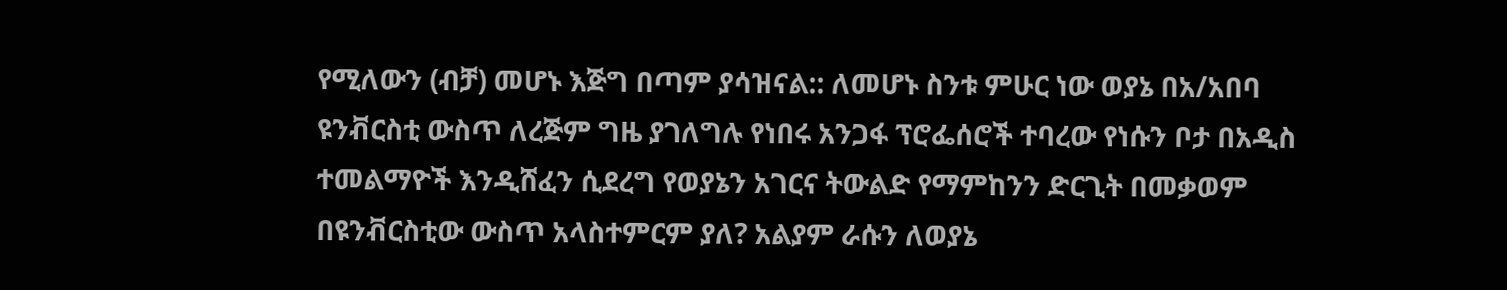የሚለውን (ብቻ) መሆኑ እጅግ በጣም ያሳዝናል:: ለመሆኑ ስንቱ ምሁር ነው ወያኔ በአ/አበባ ዩንቭርስቲ ውስጥ ለረጅም ግዜ ያገለግሉ የነበሩ አንጋፋ ፕሮፌሰሮች ተባረው የነሱን ቦታ በአዲስ ተመልማዮች እንዲሸፈን ሲደረግ የወያኔን አገርና ትውልድ የማምከንን ድርጊት በመቃወም በዩንቭርስቲው ውስጥ አላስተምርም ያለ? አልያም ራሱን ለወያኔ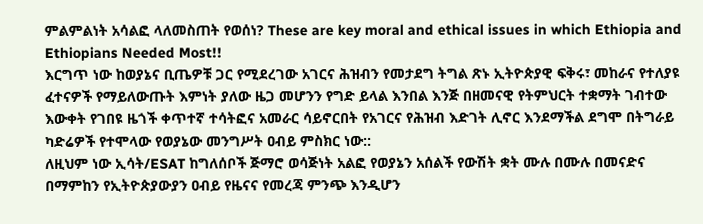ምልምልነት አሳልፎ ላለመስጠት የወሰነ? These are key moral and ethical issues in which Ethiopia and Ethiopians Needed Most!!
እርግጥ ነው ከወያኔና ቢጤዎቹ ጋር የሚደረገው አገርና ሕዝብን የመታደግ ትግል ጽኑ ኢትዮጵያዊ ፍቅሩ፣ መከራና የተለያዩ ፈተናዎች የማይለውጡት እምነት ያለው ዜጋ መሆንን የግድ ይላል እንበል እንጅ በዘመናዊ የትምህርት ተቋማት ገብተው እውቀት የገበዩ ዜጎች ቀጥተኛ ተሳትፎና አመራር ሳይኖርበት የአገርና የሕዝብ እድገት ሊኖር እንደማችል ደግሞ በትግራይ ካድሬዎች የተሞላው የወያኔው መንግሥት ዐብይ ምስክር ነው::
ለዚህም ነው ኢሳት/ESAT ከግለሰቦች ጅማሮ ወሳጅነት አልፎ የወያኔን አሰልች የውሽት ቋት ሙሉ በሙሉ በመናድና በማምከን የኢትዮጵያውያን ዐብይ የዜናና የመረጃ ምንጭ እንዲሆን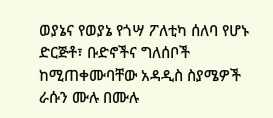ወያኔና የወያኔ የጎሣ ፖለቲካ ሰለባ የሆኑ ድርጅቶ፣ ቡድኖችና ግለሰቦች ከሚጠቀሙባቸው አዳዲስ ስያሜዎች ራሱን ሙሉ በሙሉ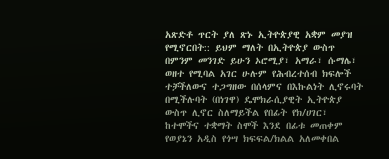አጽድቶ ጥርት ያለ ጽኑ ኢትዮጵያዊ አቋም መያዝ የሚኖርበት:: ይህም ማለት በኢትዮጵያ ውስጥ በምንም መንገድ ይሁን ኦሮሚያ፣ አማራ፣ ሱማሌ፣ ወዘተ የሚባል አገር ሁሉም የሕብረተሰብ ክፍሎች ተቻችለውና ተጋግዘው በሰላምና በእኩልነት ሊኖሩባት በሚችሉባት (በነገዋ) ዴሞክራሲያዊት ኢትዮጵያ ውስጥ ሊኖር ስለማይችል የበፊት የክ/ሀገር፣ ከተሞችና ተቋማት ስሞች እንደ በፊቱ መጠቀም የወያኔን አዲስ የጎሣ ክፍፍል/ክልል አለመቀበል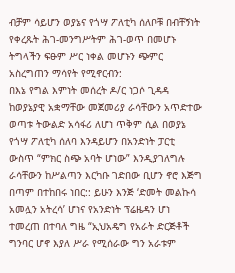ብቻም ሳይሆን ወያኔና የጎሣ ፖለቲካ ሰለቦቹ በብቸኝነት የቀረጹት ሕገ-መንግሥትም ሕገ-ወጥ በመሆኑ ትግላችን ፍፁም ሥር ነቀል መሆኑን ጭምር አስረግጠን ማሳየት የሚኖርብን:
በእኔ የግል እምነት መሰረት ዶ/ር ነጋሶ ጊዳዳ ከወያኔያዊ አቋማቸው መጀመሪያ ራሳቸውን አጥድተው ወጣቱ ትውልድ አሳፋሪ ለሆነ ጥቅም ሲል በወያኔ የጎሣ ፖለቲካ ሰለባ እንዳይሆን በአንድነት ፓርቲ ውስጥ “ምክር ስጭ አባት ሆነው” እንዲያገለግሉ ራሳቸውን ከሥልጣን እርካቡ ገድበው ቢሆን ኖሮ እጅግ በጣም በተከበሩ ነበር:: ይሁን እንጅ ‘ድመት መልኩሳ አመሏን አትረሳ’ ሆነና የአንድነት ፕሬዜዳን ሆነ ተመረጠ በተባለ ግዜ “ኢህአዴግ የአራት ድርጅቶች ግንባር ሆኖ እያለ ሥራ የሚሰራው ግን አራቱም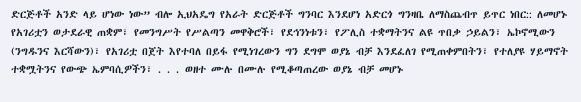ድርጅቶች አንድ ላይ ሆነው ነው” ብሎ ኢህአዴግ የአራት ድርጅቶች ግንባር እንደሆነ አድርጎ ግንዛቤ ለማስጨብጥ ይጥር ነበር:: ለመሆኑ የአገሪቷን ወታደራዊ ጠቋም፣ የመንግሥት የሥልጣን መዋቅሮች፣ የደኅንነቱን፣ የፖሊስ ተቋማትንና ልዩ ጥበቃ ኃይልን፣ ኤኮኖሚውን (ንግዱንና እርሻውን)፣ የአገሪቷ በጀት እየተባለ በይፋ የሚነገረውን ግን ደግሞ ወያኔ ብቻ እንደፈለገ የሚጠቀምበትን፣ የተለያዩ ሃይማኖት ተቋሟትንና የውጭ ኤምባሲዎችን፣ . . . ወዘተ ሙሉ በሙሉ የሚቆጣጠረው ወያኔ ብቻ መሆኑ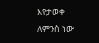እየታወቀ ለምንስ ነው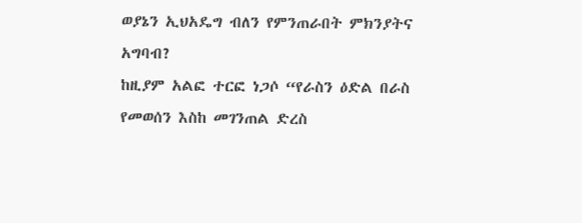ወያኔን ኢህአዴግ ብለን የምንጠራበት ምክንያትና አግባብ?
ከዚያም አልፎ ተርፎ ነጋሶ “የራስን ዕድል በራስ የመወሰን እስከ መገንጠል ድረስ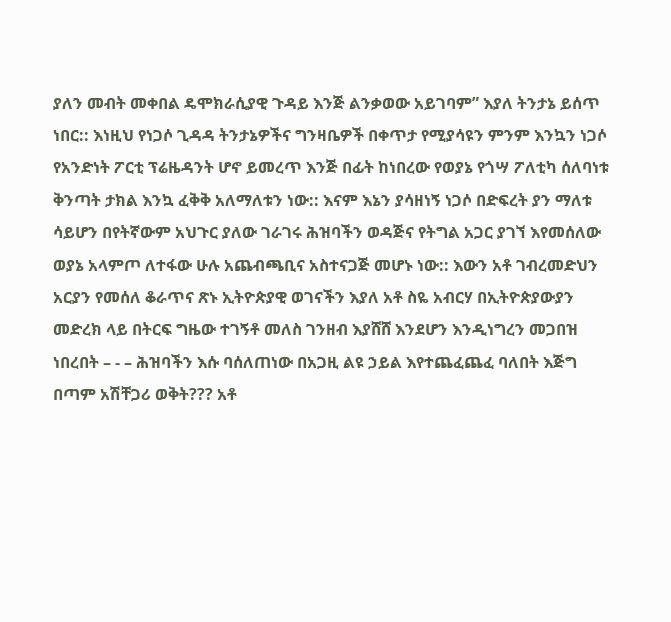ያለን መብት መቀበል ዴሞክራሲያዊ ጉዳይ እንጅ ልንቃወው አይገባም” እያለ ትንታኔ ይሰጥ ነበር:: እነዚህ የነጋሶ ጊዳዳ ትንታኔዎችና ግንዛቤዎች በቀጥታ የሚያሳዩን ምንም እንኳን ነጋሶ የአንድነት ፖርቲ ፕሬዜዳንት ሆኖ ይመረጥ እንጅ በፊት ከነበረው የወያኔ የጎሣ ፖለቲካ ሰለባነቱ ቅንጣት ታክል እንኳ ፈቅቅ አለማለቱን ነው:: እናም እኔን ያሳዘነኝ ነጋሶ በድፍረት ያን ማለቱ ሳይሆን በየትኛውም አህጉር ያለው ገራገሩ ሕዝባችን ወዳጅና የትግል አጋር ያገኘ እየመሰለው ወያኔ አላምጦ ለተፋው ሁሉ አጨብጫቢና አስተናጋጅ መሆኑ ነው:: እውን አቶ ገብረመድህን አርያን የመሰለ ቆራጥና ጽኑ ኢትዮጵያዊ ወገናችን እያለ አቶ ስዬ አብርሃ በኢትዮጵያውያን መድረክ ላይ በትርፍ ግዜው ተገኝቶ መለስ ገንዘብ እያሸሸ እንደሆን እንዲነግረን መጋበዝ ነበረበት – - – ሕዝባችን እሱ ባሰለጠነው በአጋዚ ልዩ ኃይል እየተጨፈጨፈ ባለበት እጅግ በጣም አሽቸጋሪ ወቅት??? አቶ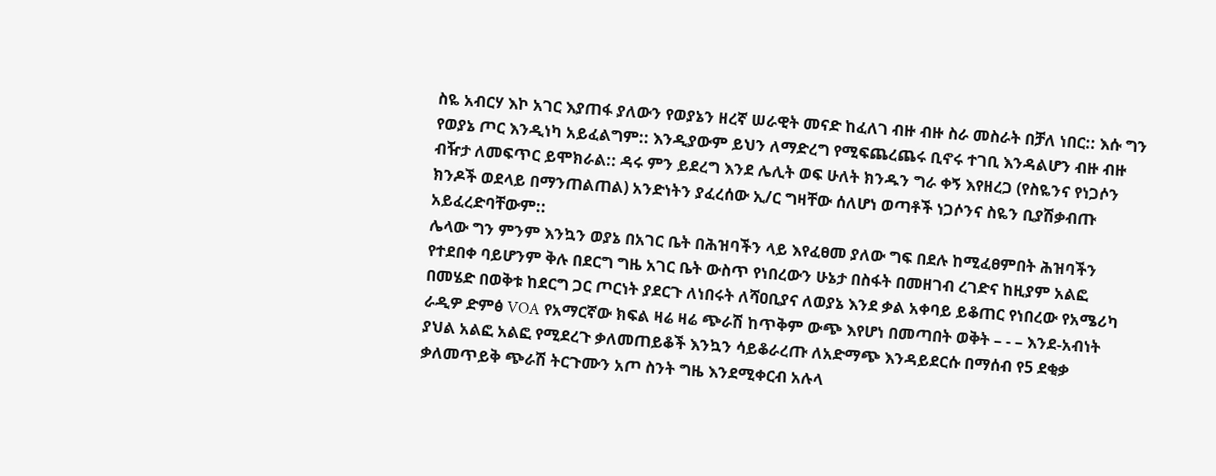ስዬ አብርሃ እኮ አገር እያጠፋ ያለውን የወያኔን ዘረኛ ሠራዊት መናድ ከፈለገ ብዙ ብዙ ስራ መስራት በቻለ ነበር:: እሱ ግን የወያኔ ጦር እንዲነካ አይፈልግም:: እንዲያውም ይህን ለማድረግ የሚፍጨረጨሩ ቢኖሩ ተገቢ እንዳልሆን ብዙ ብዙ ብዥታ ለመፍጥር ይሞክራል:: ዳሩ ምን ይደረግ እንደ ሌሊት ወፍ ሁለት ክንዱን ግራ ቀኝ እየዘረጋ (የስዬንና የነጋሶን ክንዶች ወደላይ በማንጠልጠል) አንድነትን ያፈረሰው ኢ/ር ግዛቸው ሰለሆነ ወጣቶች ነጋሶንና ስዬን ቢያሽቃብጡ አይፈረድባቸውም::
ሌላው ግን ምንም እንኳን ወያኔ በአገር ቤት በሕዝባችን ላይ እየፈፀመ ያለው ግፍ በደሉ ከሚፈፀምበት ሕዝባችን የተደበቀ ባይሆንም ቅሉ በደርግ ግዜ አገር ቤት ውስጥ የነበረውን ሁኔታ በስፋት በመዘገብ ረገድና ከዚያም አልፎ በመሄድ በወቅቱ ከደርግ ጋር ጦርነት ያደርጉ ለነበሩት ለሻዐቢያና ለወያኔ እንደ ቃል አቀባይ ይቆጠር የነበረው የአሜሪካ ራዲዎ ድምፅ VOA የአማርኛው ክፍል ዛሬ ዛሬ ጭራሽ ከጥቅም ውጭ እየሆነ በመጣበት ወቅት – - – እንደ-አብነት ያህል አልፎ አልፎ የሚደረጉ ቃለመጠይቆች እንኳን ሳይቆራረጡ ለአድማጭ እንዳይደርሱ በማሰብ የ5 ደቂቃ ቃለመጥይቅ ጭራሽ ትርጉሙን አጦ ስንት ግዜ እንደሚቀርብ አሉላ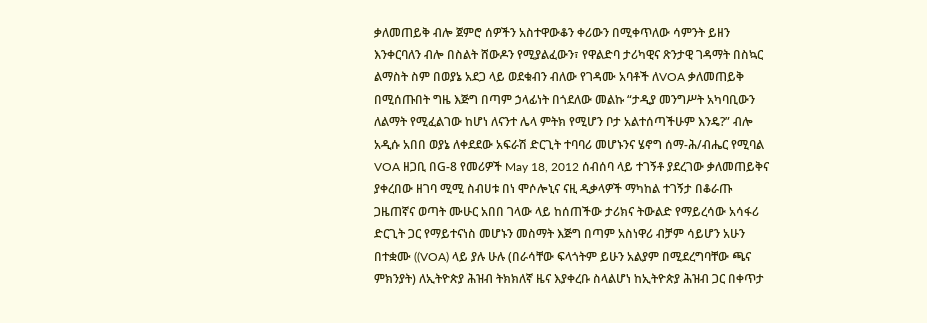ቃለመጠይቅ ብሎ ጀምሮ ሰዎችን አስተዋውቆን ቀሪውን በሚቀጥለው ሳምንት ይዘን እንቀርባለን ብሎ በስልት ሸውዶን የሚያልፈውን፣ የዋልድባ ታሪካዊና ጽንታዊ ገዳማት በስኳር ልማስት ስም በወያኔ አደጋ ላይ ወደቁብን ብለው የገዳሙ አባቶች ለVOA ቃለመጠይቅ በሚሰጡበት ግዜ እጅግ በጣም ኃላፊነት በጎደለው መልኩ “ታዲያ መንግሥት አካባቢውን ለልማት የሚፈልገው ከሆነ ለናንተ ሌላ ምትክ የሚሆን ቦታ አልተሰጣችሁም እንዴ?” ብሎ አዲሱ አበበ ወያኔ ለቀደደው አፍራሽ ድርጊት ተባባሪ መሆኑንና ሄኖግ ሰማ-ሕ/ብሔር የሚባል VOA ዘጋቢ በG-8 የመሪዎች May 18, 2012 ሰብሰባ ላይ ተገኝቶ ያደረገው ቃለመጠይቅና ያቀረበው ዘገባ ሚሚ ስብሀቱ በነ ሞሶሎኒና ናዚ ዲቃላዎች ማካከል ተገኝታ በቆራጡ ጋዜጠኛና ወጣት ሙሁር አበበ ገላው ላይ ከሰጠችው ታሪክና ትውልድ የማይረሳው አሳፋሪ ድርጊት ጋር የማይተናነስ መሆኑን መስማት እጅግ በጣም አስነዋሪ ብቻም ሳይሆን አሁን በተቋሙ ((VOA) ላይ ያሉ ሁሉ (በራሳቸው ፍላጎትም ይሁን አልያም በሚደረግባቸው ጫና ምክንያት) ለኢትዮጵያ ሕዝብ ትክክለኛ ዜና እያቀረቡ ስላልሆነ ከኢትዮጵያ ሕዝብ ጋር በቀጥታ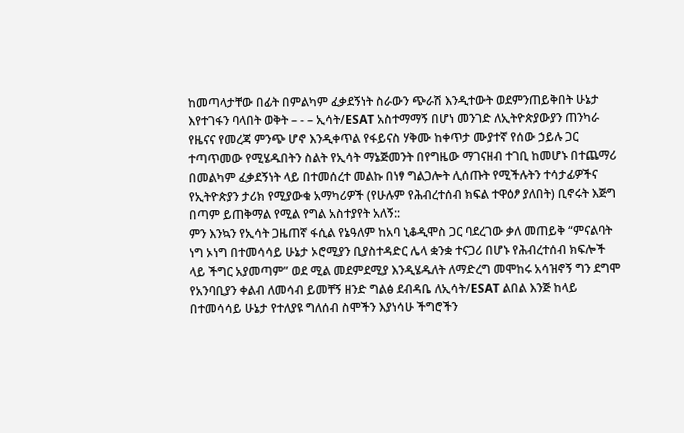ከመጣላታቸው በፊት በምልካም ፈቃደኝነት ስራውን ጭራሽ እንዲተውት ወደምንጠይቅበት ሁኔታ እየተገፋን ባላበት ወቅት – - – ኢሳት/ESAT አስተማማኝ በሆነ መንገድ ለኢትዮጵያውያን ጠንካራ የዜናና የመረጃ ምንጭ ሆኖ እንዲቀጥል የፋይናስ ሃቅሙ ከቀጥታ ሙያተኛ የሰው ኃይሉ ጋር ተጣጥመው የሚሄዱበትን ስልት የኢሳት ማኔጅመንት በየግዜው ማገናዘብ ተገቢ ከመሆኑ በተጨማሪ በመልካም ፈቃደኝነት ላይ በተመሰረተ መልኩ በነፃ ግልጋሎት ሊሰጡት የሚችሉትን ተሳታፊዎችና የኢትዮጵያን ታሪክ የሚያውቁ አማካሪዎች (የሁሉም የሕብረተሰብ ክፍል ተዋዕፆ ያለበት) ቢኖሩት እጅግ በጣም ይጠቅማል የሚል የግል አስተያየት አለኝ::
ምን እንኳን የኢሳት ጋዜጠኛ ፋሲል የኔዓለም ከአባ ኒቆዲሞስ ጋር ባደረገው ቃለ መጠይቅ “ምናልባት ነግ ኦነግ በተመሳሳይ ሁኔታ ኦሮሚያን ቢያስተዳድር ሌላ ቋንቋ ተናጋሪ በሆኑ የሕብረተሰብ ክፍሎች ላይ ችግር አያመጣም” ወደ ሚል መደምደሚያ እንዲሄዱለት ለማድረግ መሞከሩ አሳዝኖኝ ግን ደግሞ የአንባቢያን ቀልብ ለመሳብ ይመቸኝ ዘንድ ግልፅ ደብዳቤ ለኢሳት/ESAT ልበል እንጅ ከላይ በተመሳሳይ ሁኔታ የተለያዩ ግለሰብ ስሞችን እያነሳሁ ችግሮችን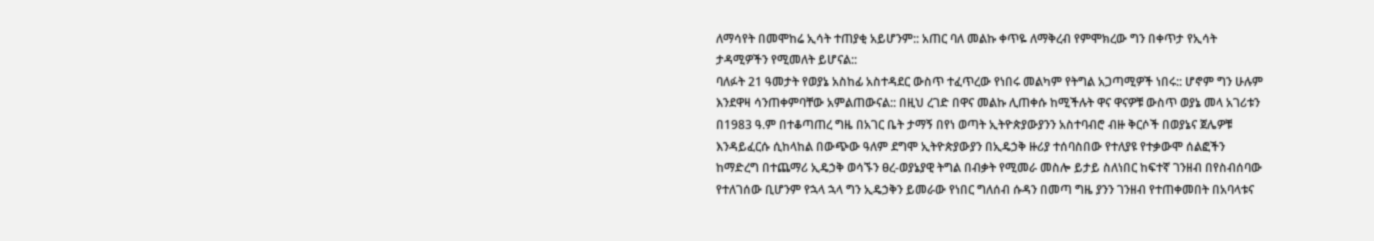ለማሳየት በመሞከሬ ኢሳት ተጠያቂ አይሆንም:: አጠር ባለ መልኩ ቀጥዬ ለማቅረብ የምሞክረው ግን በቀጥታ የኢሳት ታዳሚዎችን የሚመለት ይሆናል::
ባለፉት 21 ዓመታት የወያኔ አስከፊ አስተዳደር ውስጥ ተፈጥረው የነበሩ መልካም የትግል አጋጣሚዎች ነበሩ:: ሆኖም ግን ሁሉም እንደዋዛ ሳንጠቀምባቸው አምልጠውናል:: በዚህ ረገድ በዋና መልኩ ሊጠቀሱ ከሚችሉት ዋና ዋናዎቹ ውስጥ ወያኔ መላ አገሪቱን በ1983 ዓ.ም በተቆጣጠረ ግዜ በአገር ቤት ታማኝ በየነ ወጣት ኢትዮጵያውያንን አስተባብሮ ብዙ ቅርሶች በወያኔና ጀሌዎቹ እንዳይፈርሱ ሲከላከል በውጭው ዓለም ደግሞ ኢትዮጵያውያን በኢዴኃቅ ዙሪያ ተሰባስበው የተለያዩ የተቃውሞ ሰልፎችን ከማድረግ በተጨማሪ ኢዴኃቅ ወሳኙን ፀረ-ወያኔያዊ ትግል በብቃት የሚመራ መስሎ ይታይ ስለነበር ከፍተኛ ገንዘብ በየስብሰባው የተለገሰው ቢሆንም የኋላ ኋላ ግን ኢዴኃቅን ይመራው የነበር ግለሰብ ሱዳን በመጣ ግዜ ያንን ገንዘብ የተጠቀመበት በአባላቱና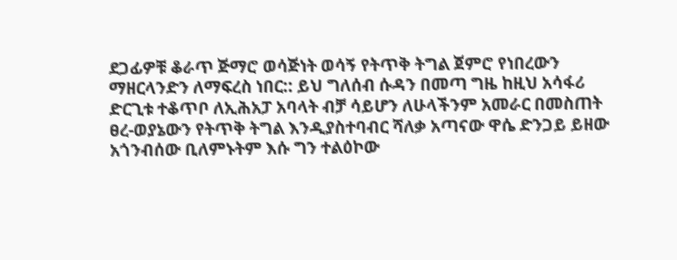ደጋፊዎቹ ቆራጥ ጅማሮ ወሳጅነት ወሳኝ የትጥቅ ትግል ጀምሮ የነበረውን ማዘርላንድን ለማፍረስ ነበር:: ይህ ግለሰብ ሱዳን በመጣ ግዜ ከዚህ አሳፋሪ ድርጊቱ ተቆጥቦ ለኢሕአፓ አባላት ብቻ ሳይሆን ለሁላችንም አመራር በመስጠት ፀረ-ወያኔውን የትጥቅ ትግል እንዲያስተባብር ሻለቃ አጣናው ዋሴ ድንጋይ ይዘው አጎንብሰው ቢለምኑትም እሱ ግን ተልዕኮው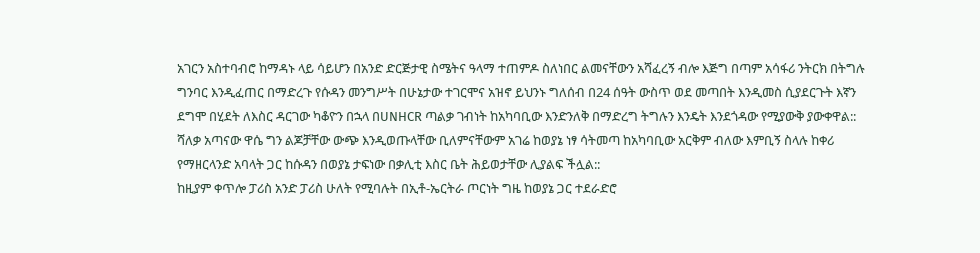አገርን አስተባብሮ ከማዳኑ ላይ ሳይሆን በአንድ ድርጅታዊ ስሜትና ዓላማ ተጠምዶ ስለነበር ልመናቸውን አሻፈረኝ ብሎ እጅግ በጣም አሳፋሪ ንትርክ በትግሉ ግንባር እንዲፈጠር በማድረጉ የሱዳን መንግሥት በሁኔታው ተገርሞና አዝኖ ይህንኑ ግለሰብ በ24 ሰዓት ውስጥ ወደ መጣበት እንዲመስ ሲያደርጉት እኛን ደግሞ በሂደት ለእስር ዳርገው ካቆዮን በኋላ በUNHCR ጣልቃ ገብነት ከአካባቢው እንድንለቅ በማድረግ ትግሉን እንዴት እንደጎዳው የሚያውቅ ያውቀዋል:: ሻለቃ አጣናው ዋሴ ግን ልጆቻቸው ውጭ እንዲወጡላቸው ቢለምናቸውም አገሬ ከወያኔ ነፃ ሳትመጣ ከአካባቢው አርቅም ብለው እምቢኝ ስላሉ ከቀሪ የማዘርላንድ አባላት ጋር ከሱዳን በወያኔ ታፍነው በቃሊቲ እስር ቤት ሕይወታቸው ሊያልፍ ችሏል::
ከዚያም ቀጥሎ ፓሪስ አንድ ፓሪስ ሁለት የሚባሉት በኢቶ-ኤርትራ ጦርነት ግዜ ከወያኔ ጋር ተደራድሮ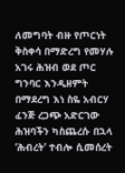ለመግባት ብዙ የጦርነት ቅስቀሳ በማድረግ የመሃሉ አገሩ ሕዝብ ወደ ጦር ግንባር እንዲዘምት በማደረግ እነ ስዬ አብርሃ ፈንጅ ረጋጭ አድርገው ሕዝባችን ካስጨረሱ በኋላ ‘ሕብረት’ ተብሎ ሲመሰረት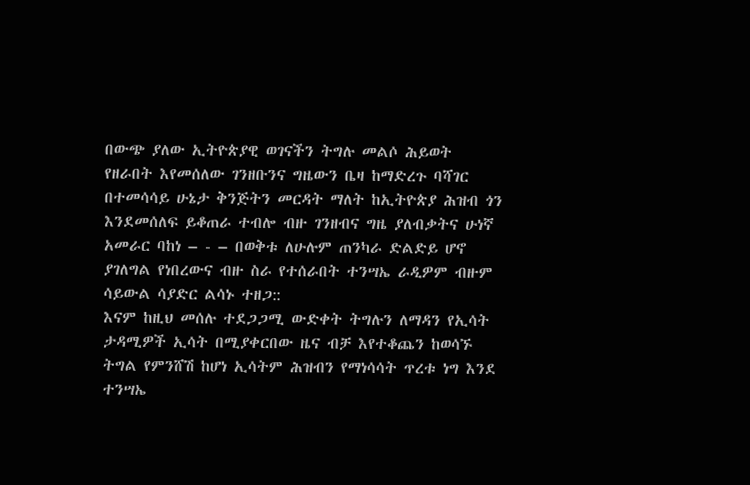በውጭ ያለው ኢትዮጵያዊ ወገናችን ትግሉ መልሶ ሕይወት የዘራበት እየመሰለው ገንዘቡንና ግዜውን ቤዛ ከማድረጉ ባሻገር በተመሳሳይ ሁኔታ ቅንጅትን መርዳት ማለት ከኢትዮጵያ ሕዝብ ጎን እንደመሰለፍ ይቆጠራ ተብሎ ብዙ ገንዘብና ግዜ ያለብቃትና ሁነኛ አመራር ባከነ – - – በወቅቱ ለሁሉም ጠንካራ ድልድይ ሆኖ ያገለግል የነበረውና ብዙ ስራ የተሰራበት ተንሣኤ ራዲዎም ብዙም ሳይውል ሳያድር ልሳኑ ተዘጋ::
እናም ከዚህ መሰሉ ተደጋጋሚ ውድቀት ትግሉን ለማዳን የኢሳት ታዳሚዎች ኢሳት በሚያቀርበው ዜና ብቻ እየተቆጨን ከወሳኙ ትግል የምንሸሽ ከሆነ ኢሳትም ሕዝብን የማነሳሳት ጥረቱ ነግ እንደ ተንሣኤ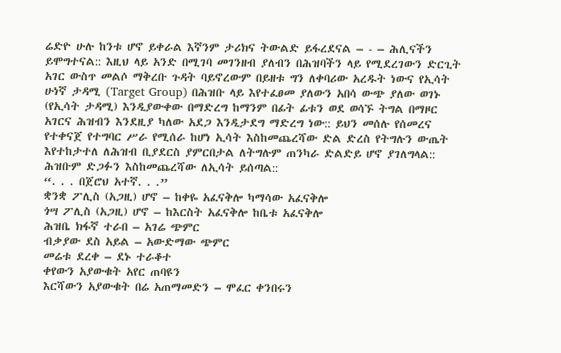ሬድዮ ሁሉ ከንቱ ሆኖ ይቀራል እኛንም ታሪክና ትውልድ ይፋረደናል – - – ሕሊናችን ይሞግተናል:: እዚህ ላይ አንድ በሚገባ መገንዘብ ያለብን በሕዝባችን ላይ የሚደረገውን ድርጊት አገር ውስጥ መልሶ ማቅረቡ ጉዳት ባይኖረውም በይዘቱ ግን ለቀባሪው አረዱት ነውና የኢሳት ሁነኛ ታዳሚ (Target Group) በሕዝቡ ላይ እየተፈፀመ ያለውን አበሳ ውጭ ያለው ወገኑ (የኢሳት ታዳሚ) እንዲያውቀው በማድረግ ከማንም በፊት ፊቱን ወደ ወሳኙ ትግል በማዞር አገርና ሕዝብን እንደዚያ ካለው አደጋ እንዲታደግ ማድረግ ነው:: ይህን መሰሉ የሰመረና የተቀናጀ የተግባር ሥራ የሚሰራ ከሆነ ኢሳት እስከመጨረሻው ድል ድረስ የትግሉን ውጤት እየተከታተለ ለሕዝብ ቢያደርስ ያምርበታል ለትግሉም ጠንካራ ድልድይ ሆኖ ያገለግላል:: ሕዝቡም ድጋፉን እስከመጨረሻው ለኢሳት ይሰጣል::
“. . . በጀሮህ አተኛ. . .”
ቋንቋ ፖሊስ (አጋዚ) ሆኖ – ከቀዬ አፈናቅሎ ካማሳው አፈናቅሎ
ጎሣ ፖሊስ (አጋዚ) ሆኖ – ከእርስት አፈናቅሎ ከቤቱ አፈናቅሎ
ሕዝቤ ክፋኛ ተራበ – አገሬ ጭምር
ብቃያው ደስ አይል – አውድማው ጭምር
መሬቱ ደረቀ – ደኑ ተራቆተ
ቀየውን አያውቁት አየር ጠባዩን
እርሻውን አያውቁት በሬ አጠማመድን – ሞፈር ቀንበሩን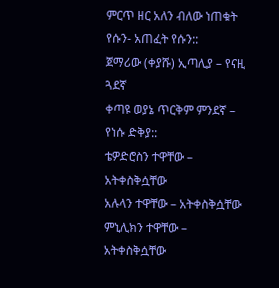ምርጥ ዘር አለን ብለው ነጠቁት የሱን- አጠፈት የሱን::
ጀማሪው (ቀያሹ) ኢጣሊያ – የናዚ ጓደኛ
ቀጣዩ ወያኔ ጥርቅም ምንደኛ – የነሱ ድቅያ::
ቴዎድሮስን ተዋቸው – አትቀስቅሷቸው
አሉላን ተዋቸው – አትቀስቅሷቸው
ምኒሊክን ተዋቸው – አትቀስቅሷቸው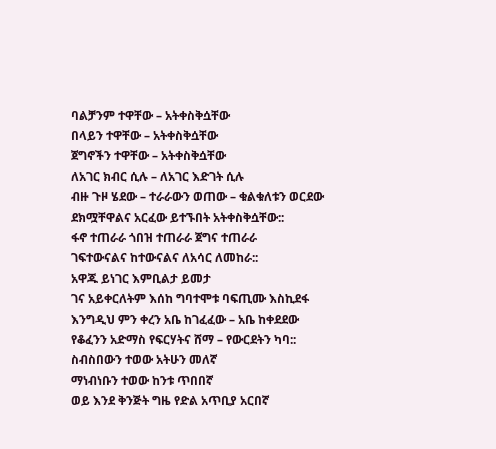ባልቻንም ተዋቸው – አትቀስቅሷቸው
በላይን ተዋቸው – አትቀስቅሷቸው
ጀግኖችን ተዋቸው – አትቀስቅሷቸው
ለአገር ክብር ሲሉ – ለአገር እድገት ሲሉ
ብዙ ጉዞ ሄደው – ተራራውን ወጠው – ቁልቁለቱን ወርደው
ደክሟቸዋልና አርፈው ይተኙበት አትቀስቅሷቸው::
ፋኖ ተጠራራ ጎበዝ ተጠራራ ጀግና ተጠራራ
ገፍተውናልና ከተውናልና ለአሳር ለመከራ::
አዋጁ ይነገር እምቢልታ ይመታ
ገና አይቀርለትም እሰከ ግባተሞቱ ባፍጢሙ እስኪደፋ
እንግዲህ ምን ቀረን አቤ ከገፈፈው – አቤ ከቀደደው
የቆፈንን አድማስ የፍርሃትና ሸማ – የውርደትን ካባ::
ስብስበውን ተወው አትሁን መለኛ
ማነብነቡን ተወው ከንቱ ጥበበኛ
ወይ እንደ ቅንጅት ግዜ የድል አጥቢያ አርበኛ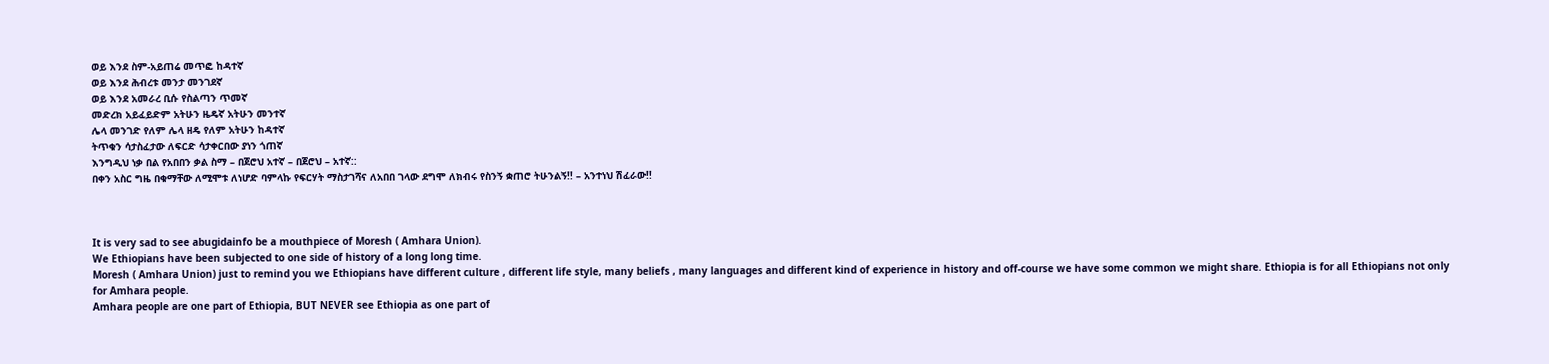ወይ እንደ ስም-አይጠሬ መጥፎ ከዳተኛ
ወይ እንደ ሕብረቱ መንታ መንገደኛ
ወይ እንደ አመራረ ቢሱ የስልጣን ጥመኛ
መድረክ አይፈይድም አትሁን ዜዴኛ አትሁን መንተኛ
ሌላ መንገድ የለም ሌላ ዘዴ የለም አትሁን ከዳተኛ
ትጥቁን ሳታስፈታው ለፍርድ ሳታቀርበው ያነን ጎጠኛ
እንግዲህ ነቃ በል የአበበን ቃል ስማ – በጀሮህ አተኛ – በጀሮህ – አተኛ::
በቀን አስር ግዜ በቁማቸው ለሚሞቱ ለነሆድ ባምላኩ የፍርሃት ማስታገሻና ለአበበ ገላው ደግሞ ለክብሩ የስንኝ ቋጠሮ ትሁንልኝ!! – አንተነህ ሽፈራው!!



It is very sad to see abugidainfo be a mouthpiece of Moresh ( Amhara Union).
We Ethiopians have been subjected to one side of history of a long long time.
Moresh ( Amhara Union) just to remind you we Ethiopians have different culture , different life style, many beliefs , many languages and different kind of experience in history and off-course we have some common we might share. Ethiopia is for all Ethiopians not only for Amhara people.
Amhara people are one part of Ethiopia, BUT NEVER see Ethiopia as one part of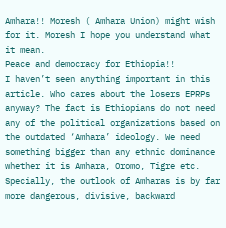Amhara!! Moresh ( Amhara Union) might wish for it. Moresh I hope you understand what it mean.
Peace and democracy for Ethiopia!!
I haven’t seen anything important in this article. Who cares about the losers EPRPs anyway? The fact is Ethiopians do not need any of the political organizations based on the outdated ‘Amhara’ ideology. We need something bigger than any ethnic dominance whether it is Amhara, Oromo, Tigre etc. Specially, the outlook of Amharas is by far more dangerous, divisive, backward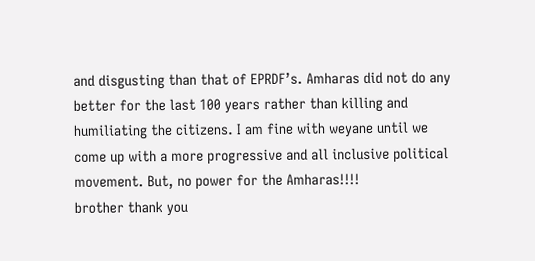and disgusting than that of EPRDF’s. Amharas did not do any better for the last 100 years rather than killing and humiliating the citizens. I am fine with weyane until we come up with a more progressive and all inclusive political movement. But, no power for the Amharas!!!!
brother thank you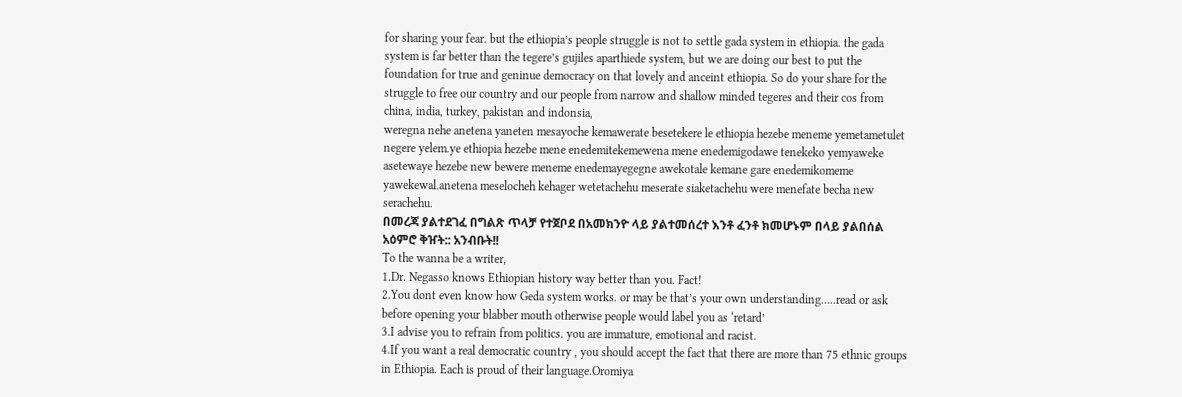for sharing your fear. but the ethiopia’s people struggle is not to settle gada system in ethiopia. the gada system is far better than the tegere’s gujiles aparthiede system, but we are doing our best to put the foundation for true and geninue democracy on that lovely and anceint ethiopia. So do your share for the struggle to free our country and our people from narrow and shallow minded tegeres and their cos from china, india, turkey, pakistan and indonsia,
weregna nehe anetena yaneten mesayoche kemawerate besetekere le ethiopia hezebe meneme yemetametulet negere yelem.ye ethiopia hezebe mene enedemitekemewena mene enedemigodawe tenekeko yemyaweke asetewaye hezebe new bewere meneme enedemayegegne awekotale kemane gare enedemikomeme yawekewal.anetena meselocheh kehager wetetachehu meserate siaketachehu were menefate becha new serachehu.
በመረጃ ያልተደገፈ በግልጽ ጥላቻ የተጀቦደ በአመክንዮ ላይ ያልተመሰረተ እንቶ ፈንቶ ክመሆኑም በላይ ያልበሰል አዕምሮ ቅዠት:: አንብቡት!!
To the wanna be a writer,
1.Dr. Negasso knows Ethiopian history way better than you. Fact!
2.You dont even know how Geda system works. or may be that’s your own understanding…..read or ask before opening your blabber mouth otherwise people would label you as ‘retard’
3.I advise you to refrain from politics. you are immature, emotional and racist.
4.If you want a real democratic country , you should accept the fact that there are more than 75 ethnic groups in Ethiopia. Each is proud of their language.Oromiya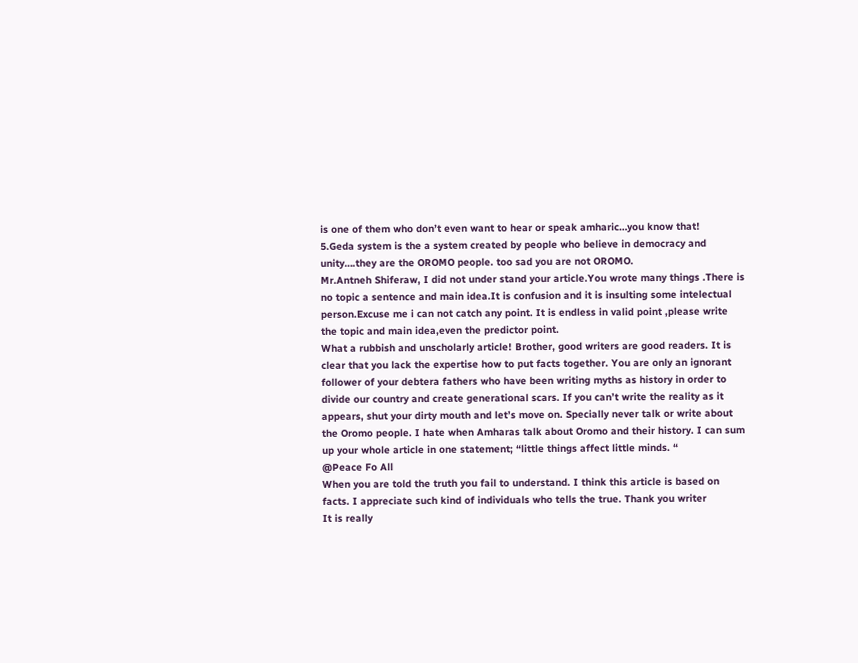is one of them who don’t even want to hear or speak amharic…you know that!
5.Geda system is the a system created by people who believe in democracy and unity….they are the OROMO people. too sad you are not OROMO.
Mr.Antneh Shiferaw, I did not under stand your article.You wrote many things .There is no topic a sentence and main idea.It is confusion and it is insulting some intelectual person.Excuse me i can not catch any point. It is endless in valid point ,please write the topic and main idea,even the predictor point.
What a rubbish and unscholarly article! Brother, good writers are good readers. It is clear that you lack the expertise how to put facts together. You are only an ignorant follower of your debtera fathers who have been writing myths as history in order to divide our country and create generational scars. If you can’t write the reality as it appears, shut your dirty mouth and let’s move on. Specially never talk or write about the Oromo people. I hate when Amharas talk about Oromo and their history. I can sum up your whole article in one statement; “little things affect little minds. “
@Peace Fo All
When you are told the truth you fail to understand. I think this article is based on facts. I appreciate such kind of individuals who tells the true. Thank you writer
It is really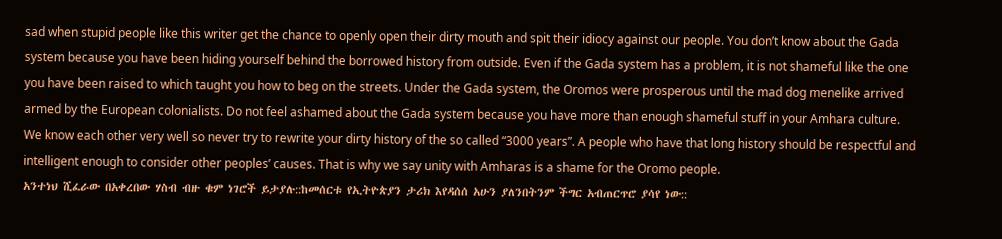sad when stupid people like this writer get the chance to openly open their dirty mouth and spit their idiocy against our people. You don’t know about the Gada system because you have been hiding yourself behind the borrowed history from outside. Even if the Gada system has a problem, it is not shameful like the one you have been raised to which taught you how to beg on the streets. Under the Gada system, the Oromos were prosperous until the mad dog menelike arrived armed by the European colonialists. Do not feel ashamed about the Gada system because you have more than enough shameful stuff in your Amhara culture. We know each other very well so never try to rewrite your dirty history of the so called “3000 years”. A people who have that long history should be respectful and intelligent enough to consider other peoples’ causes. That is why we say unity with Amharas is a shame for the Oromo people.
አንተነህ ሺፈራው በአቀረበው ሃስብ ብዙ ቁም ነገሮች ይታያሉ::ከመሰርቱ የኢትዮጵያን ታሪክ እየዳሰሰ አሁን ያለንበትንም ችግር አብጠርጥሮ ያሳየ ነው::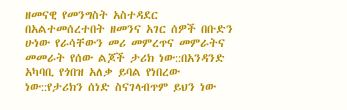ዘመናዊ የመንግስት አስተዳደር በአልተመሰረተበት ዘመንና አገር ሰዎች በቡድን ሁነው የራሳቸውን መሪ መምረጥና መምራትና መመራት የሰው ልጆች ታሪክ ነው::በአንዳንድ አካባቢ የጎበዝ አለቃ ይባል የነበረው ነው::የታሪክን ሰነድ ስናገላብጥም ይህን ነው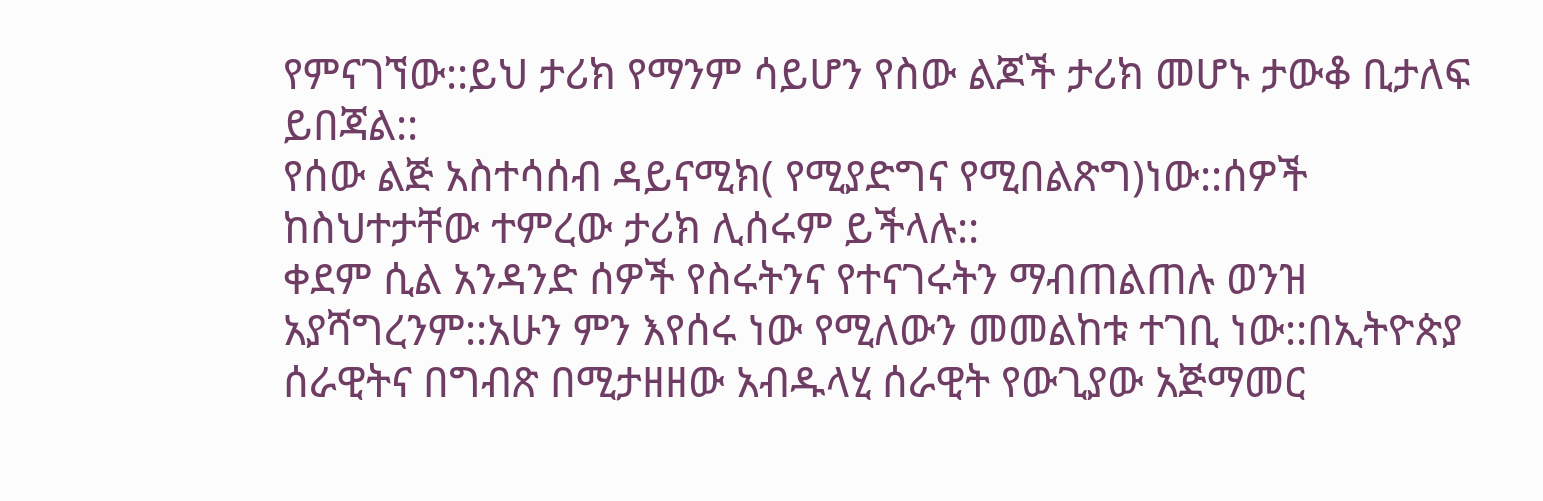የምናገኘው::ይህ ታሪክ የማንም ሳይሆን የስው ልጆች ታሪክ መሆኑ ታውቆ ቢታለፍ ይበጃል::
የሰው ልጅ አስተሳሰብ ዳይናሚክ( የሚያድግና የሚበልጽግ)ነው::ሰዎች ከስህተታቸው ተምረው ታሪክ ሊሰሩም ይችላሉ::
ቀደም ሲል አንዳንድ ሰዎች የስሩትንና የተናገሩትን ማብጠልጠሉ ወንዝ አያሻግረንም::አሁን ምን እየሰሩ ነው የሚለውን መመልከቱ ተገቢ ነው::በኢትዮጵያ ሰራዊትና በግብጽ በሚታዘዘው አብዱላሂ ሰራዊት የውጊያው አጅማመር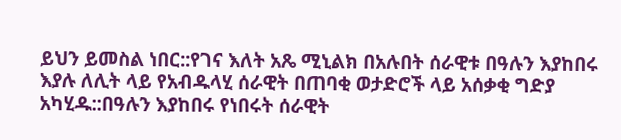ይህን ይመስል ነበር::የገና እለት አጼ ሚኒልክ በአሉበት ሰራዊቱ በዓሉን እያከበሩ እያሉ ለሊት ላይ የአብዱላሂ ሰራዊት በጠባቂ ወታድሮች ላይ አሰቃቂ ግድያ አካሂዱ::በዓሉን እያከበሩ የነበሩት ሰራዊት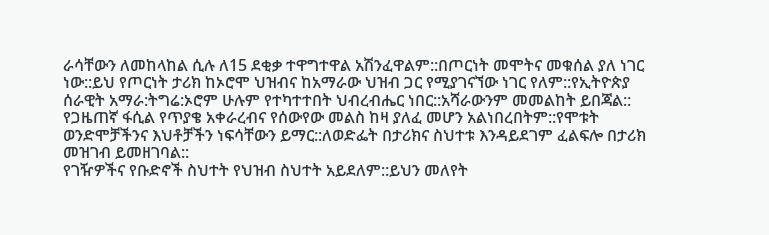ራሳቸውን ለመከላከል ሲሉ ለ15 ደቂቃ ተዋግተዋል አሽንፈዋልም::በጦርነት መሞትና መቁሰል ያለ ነገር ነው::ይህ የጦርነት ታሪክ ከኦሮሞ ህዝብና ከአማራው ህዝብ ጋር የሚያገናኘው ነገር የለም::የኢትዮጵያ ሰራዊት አማራ:ትግሬ:ኦሮም ሁሉም የተካተተበት ህብረብሔር ነበር::አሻራውንም መመልከት ይበጃል::
የጋዜጠኛ ፋሲል የጥያቄ አቀራረብና የሰውየው መልስ ከዛ ያለፈ መሆን አልነበረበትም::የሞቱት ወንድሞቻችንና እህቶቻችን ነፍሳቸውን ይማር::ለወድፌት በታሪክና ስህተቱ እንዳይደገም ፈልፍሎ በታሪክ መዝገብ ይመዘገባል::
የገዥዎችና የቡድኖች ስህተት የህዝብ ስህተት አይደለም::ይህን መለየት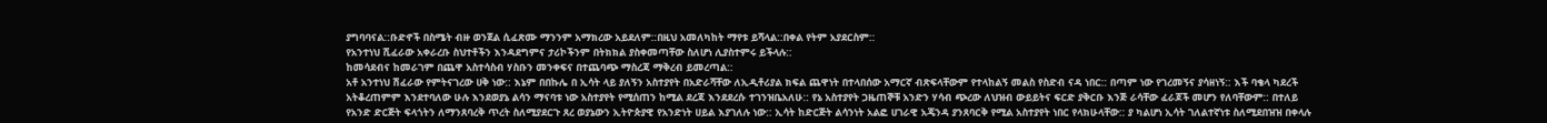ያግባባናል::ቡድኖች በስሜት ብዙ ወንጀል ሲፈጽሙ ማንንም አማክረው አይደለም::በዚህ አመለካከት ማየቱ ይሻላል::በቀል የትም አያደርስም::
የአንተነህ ሺፈራው አቀራረቡ ስህተቶችን እንዳደግምና ታሪኮችንም በትክክል ያስቀመጣቸው ስለሆነ ሊያስተምሩ ይችላሉ::
ከመሳደብና ከመራገም በጨዋ አስተሳስብ ሃስቡን መንቀፍና በተጨባጭ ማስረጃ ማቅረብ ይመረጣል::
አቶ አንተነህ ሽፈራው የምትናገረው ሀቅ ነው:: እኔም በበኩሌ በ ኢሳት ላይ ያለኝን አስተያየት በአድራሻቸው ለኢዲቶሪያል ክፍል ጨዋነት በተላበሰው አማርኛ ብጽፍላቸውም የተላከልኝ መልስ የስድብ ናዳ ነበር:: በጣም ነው የገረመኝና ያሳዘነኝ:: እች ባቄላ ካደረች አትቆረጠምም እንደተባለው ሁሉ እንደወያኔ ልሳን ማናባቱ ነው አስተያየት የሚሰጠን ከሚል ደረጃ እንደደረሱ ተገንዝቤአለሁ:: የኔ አስተያየት ጋዜጠኞቹ አንድን ሃሳብ ጭረው ለህዝብ ውይይትና ፍርድ ያቅርቡ እንጅ ራሳቸው ፈራጆች መሆን የለባቸውም:: በተለይ የአንድ ድርጅት ፍላጎትን ለማንጸባረቅ ጥረት ስለሚያደርጉ ጸረ ወያኔውን ኢትዮጵያዊ የአንድነት ሀይል እያገለሉ ነው:: ኢሳት ከድርጅት ልሳንነት አልፎ ሀገራዊ አጄንዳ ያንጸባርቅ የሚል አስተያየት ነበር የላክሁላቸው:: ያ ካልሆነ ኢሳት ገለልተኛነቱ ስለሚደበዝዝ በቀላሉ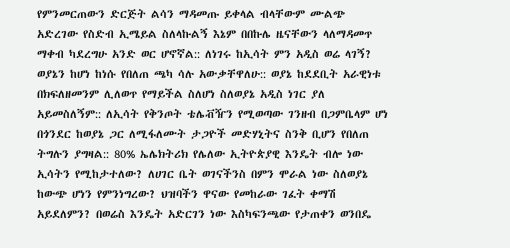የምንመርጠውን ድርጅት ልሳን ማዳመጡ ይቀላል ብላቸውም ሙልጭ አድረገው የስድብ ኢሜይል ስለላኩልኝ እኔም በበኩሌ ዜናቸውን ላለማዳመጥ ማቀብ ካደረግሁ አንድ ወር ሆኖኛል:: ለነገሩ ከኢሳት ምን አዲስ ወሬ ላገኝ? ወያኔን ከሆነ ከነሱ የበለጠ ጫካ ሳሉ አውቃቸዋለሁ:: ወያኔ ከደደቢት አራዊነቱ በክፍለዘመንም ሊለወጥ የማይችል ስለሆነ ስለወያኔ አዲስ ነገር ያለ አይመስለኝም:: ለኢሳት የቅንጦት ቴሌቭዥን የሚወጣው ገንዘብ በጋምቤላም ሆነ በጎንደር ከወያኔ ጋር ለሚፋለሙት ታጋዮች መድሃኒትና ስንቅ ቢሆን የበለጠ ትግሉን ያግዛል:: 80% ኤሌክትሪክ የሌለው ኢትዮጵያዊ እንዴት ብሎ ነው ኢሳትን የሚከታተለው? ለሀገር ቤት ወገናችንስ በምን ሞራል ነው ስለወያኔ ከውጭ ሆነን የምንነግረው? ህዝባችን ዋናው የመከራው ገፈት ቀማሽ አይደለምን? በወሬስ እንዴት አድርገን ነው እስካፍንጫው የታጠቀን ወንበዴ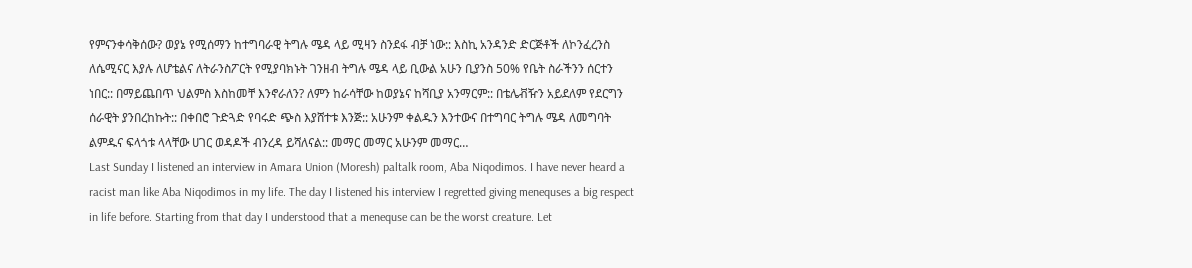የምናንቀሳቅሰው? ወያኔ የሚሰማን ከተግባራዊ ትግሉ ሜዳ ላይ ሚዛን ስንደፋ ብቻ ነው:: እስኪ አንዳንድ ድርጅቶች ለኮንፈረንስ ለሴሚናር እያሉ ለሆቴልና ለትራንስፖርት የሚያባክኑት ገንዘብ ትግሉ ሜዳ ላይ ቢውል አሁን ቢያንስ 50% የቤት ስራችንን ሰርተን ነበር:: በማይጨበጥ ህልምስ እስከመቸ እንኖራለን? ለምን ከራሳቸው ከወያኔና ከሻቢያ አንማርም:: በቴሌቭዥን አይደለም የደርግን ሰራዊት ያንበረከኩት:: በቀበሮ ጉድጓድ የባሩድ ጭስ እያሸተቱ እንጅ:: አሁንም ቀልዱን እንተውና በተግባር ትግሉ ሜዳ ለመግባት ልምዱና ፍላጎቱ ላላቸው ሀገር ወዳዶች ብንረዳ ይሻለናል:: መማር መማር አሁንም መማር…
Last Sunday I listened an interview in Amara Union (Moresh) paltalk room, Aba Niqodimos. I have never heard a racist man like Aba Niqodimos in my life. The day I listened his interview I regretted giving menequses a big respect in life before. Starting from that day I understood that a menequse can be the worst creature. Let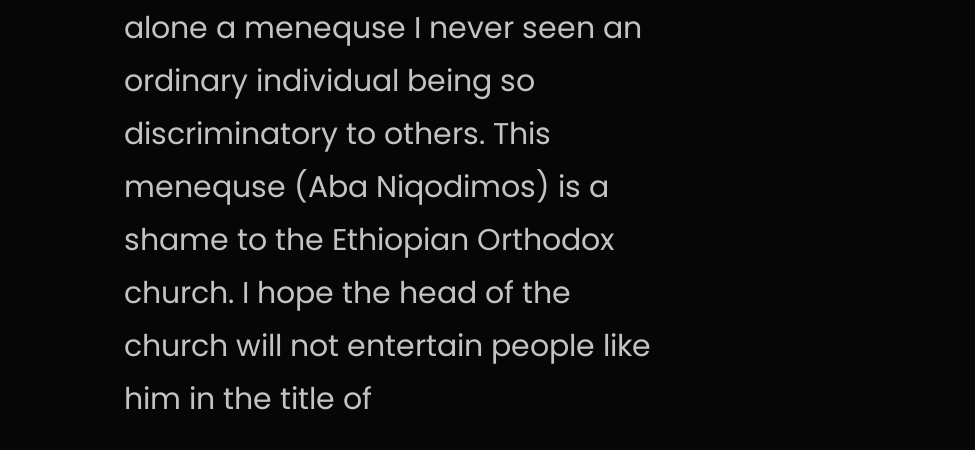alone a menequse I never seen an ordinary individual being so discriminatory to others. This menequse (Aba Niqodimos) is a shame to the Ethiopian Orthodox church. I hope the head of the church will not entertain people like him in the title of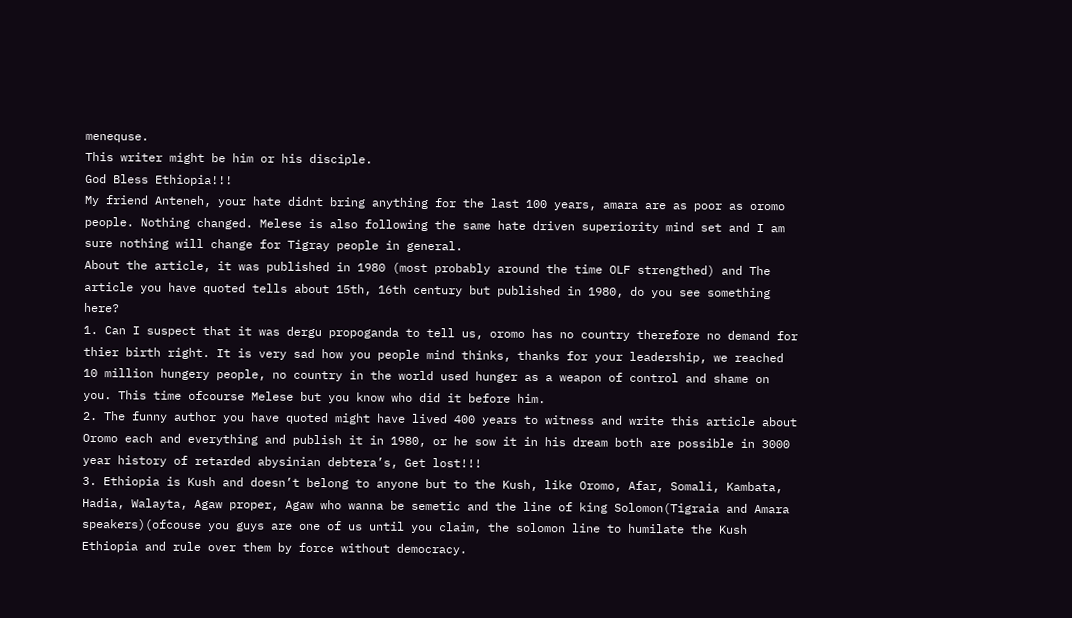menequse.
This writer might be him or his disciple.
God Bless Ethiopia!!!
My friend Anteneh, your hate didnt bring anything for the last 100 years, amara are as poor as oromo people. Nothing changed. Melese is also following the same hate driven superiority mind set and I am sure nothing will change for Tigray people in general.
About the article, it was published in 1980 (most probably around the time OLF strengthed) and The article you have quoted tells about 15th, 16th century but published in 1980, do you see something here?
1. Can I suspect that it was dergu propoganda to tell us, oromo has no country therefore no demand for thier birth right. It is very sad how you people mind thinks, thanks for your leadership, we reached 10 million hungery people, no country in the world used hunger as a weapon of control and shame on you. This time ofcourse Melese but you know who did it before him.
2. The funny author you have quoted might have lived 400 years to witness and write this article about Oromo each and everything and publish it in 1980, or he sow it in his dream both are possible in 3000 year history of retarded abysinian debtera’s, Get lost!!!
3. Ethiopia is Kush and doesn’t belong to anyone but to the Kush, like Oromo, Afar, Somali, Kambata, Hadia, Walayta, Agaw proper, Agaw who wanna be semetic and the line of king Solomon(Tigraia and Amara speakers)(ofcouse you guys are one of us until you claim, the solomon line to humilate the Kush Ethiopia and rule over them by force without democracy.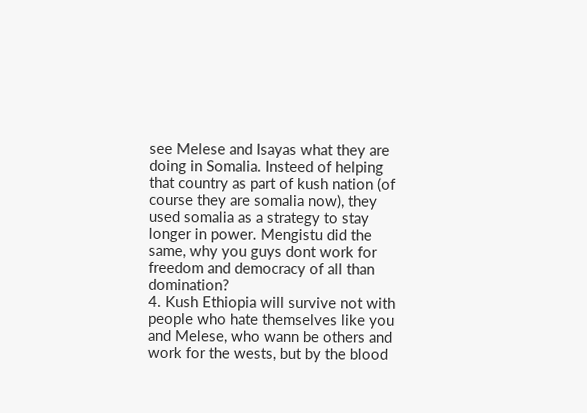see Melese and Isayas what they are doing in Somalia. Insteed of helping that country as part of kush nation (of course they are somalia now), they used somalia as a strategy to stay longer in power. Mengistu did the same, why you guys dont work for freedom and democracy of all than domination?
4. Kush Ethiopia will survive not with people who hate themselves like you and Melese, who wann be others and work for the wests, but by the blood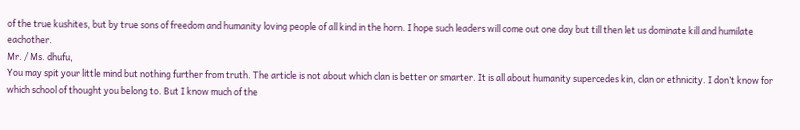of the true kushites, but by true sons of freedom and humanity loving people of all kind in the horn. I hope such leaders will come out one day but till then let us dominate kill and humilate eachother.
Mr. / Ms. dhufu,
You may spit your little mind but nothing further from truth. The article is not about which clan is better or smarter. It is all about humanity supercedes kin, clan or ethnicity. I don’t know for which school of thought you belong to. But I know much of the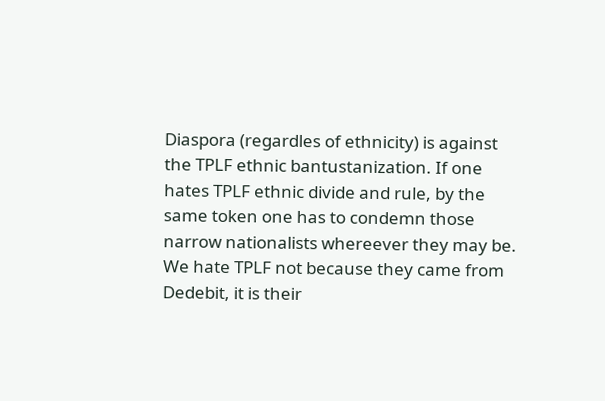Diaspora (regardles of ethnicity) is against the TPLF ethnic bantustanization. If one hates TPLF ethnic divide and rule, by the same token one has to condemn those narrow nationalists whereever they may be. We hate TPLF not because they came from Dedebit, it is their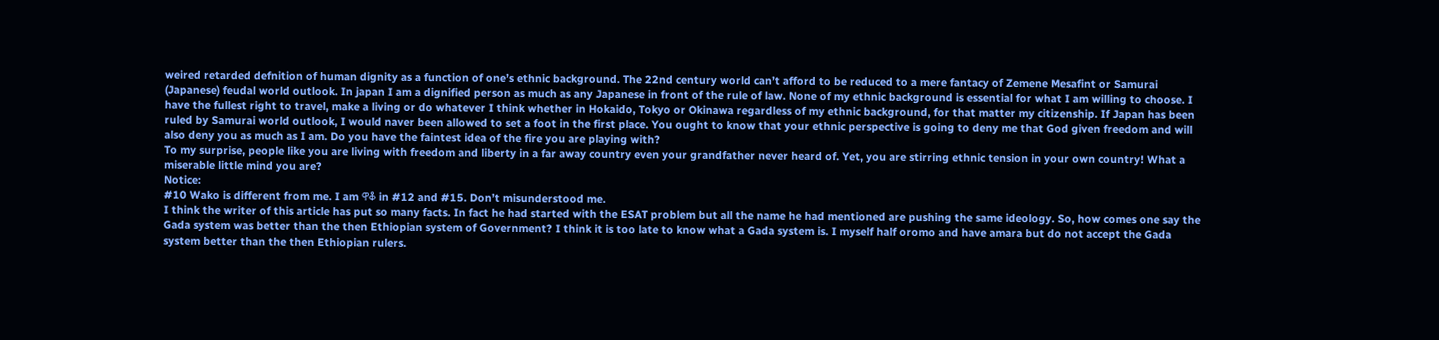weired retarded defnition of human dignity as a function of one’s ethnic background. The 22nd century world can’t afford to be reduced to a mere fantacy of Zemene Mesafint or Samurai (Japanese) feudal world outlook. In japan I am a dignified person as much as any Japanese in front of the rule of law. None of my ethnic background is essential for what I am willing to choose. I have the fullest right to travel, make a living or do whatever I think whether in Hokaido, Tokyo or Okinawa regardless of my ethnic background, for that matter my citizenship. If Japan has been ruled by Samurai world outlook, I would naver been allowed to set a foot in the first place. You ought to know that your ethnic perspective is going to deny me that God given freedom and will also deny you as much as I am. Do you have the faintest idea of the fire you are playing with?
To my surprise, people like you are living with freedom and liberty in a far away country even your grandfather never heard of. Yet, you are stirring ethnic tension in your own country! What a miserable little mind you are?
Notice:
#10 Wako is different from me. I am ዋቆ in #12 and #15. Don’t misunderstood me.
I think the writer of this article has put so many facts. In fact he had started with the ESAT problem but all the name he had mentioned are pushing the same ideology. So, how comes one say the Gada system was better than the then Ethiopian system of Government? I think it is too late to know what a Gada system is. I myself half oromo and have amara but do not accept the Gada system better than the then Ethiopian rulers.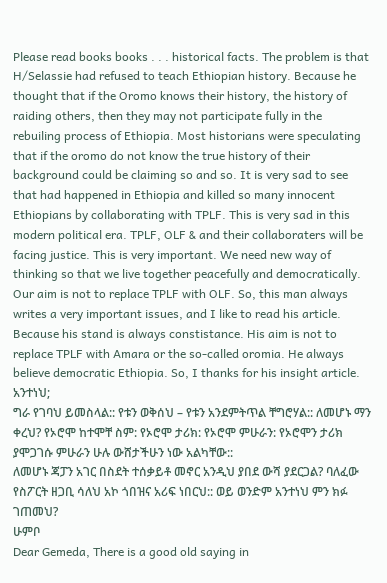Please read books books . . . historical facts. The problem is that H/Selassie had refused to teach Ethiopian history. Because he thought that if the Oromo knows their history, the history of raiding others, then they may not participate fully in the rebuiling process of Ethiopia. Most historians were speculating that if the oromo do not know the true history of their background could be claiming so and so. It is very sad to see that had happened in Ethiopia and killed so many innocent Ethiopians by collaborating with TPLF. This is very sad in this modern political era. TPLF, OLF & and their collaboraters will be facing justice. This is very important. We need new way of thinking so that we live together peacefully and democratically. Our aim is not to replace TPLF with OLF. So, this man always writes a very important issues, and I like to read his article. Because his stand is always constistance. His aim is not to replace TPLF with Amara or the so-called oromia. He always believe democratic Ethiopia. So, I thanks for his insight article.
አንተነህ;
ግራ የገባህ ይመስላል:: የቱን ወቅሰህ – የቱን አንደምትጥል ቸግሮሃል:: ለመሆኑ ማን ቀረህ? የኦሮሞ ከተሞቸ ስም: የኦሮሞ ታሪክ: የኦሮሞ ምሁራን: የኦሮሞን ታሪክ ያሞጋገሱ ምሁራን ሁሉ ውሸታችሁን ነው አልካቸው::
ለመሆኑ ጃፓን አገር በስደት ተሰቃይቶ መኖር አንዲህ ያበደ ውሻ ያደርጋል? ባለፈው የስፖርት ዘጋቢ ሳለህ አኮ ጎበዝና አሪፍ ነበርህ:: ወይ ወንድም አንተነህ ምን ክፉ ገጠመህ?
ሁምቦ
Dear Gemeda, There is a good old saying in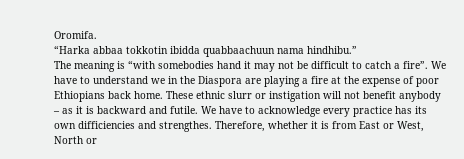Oromifa.
“Harka abbaa tokkotin ibidda quabbaachuun nama hindhibu.”
The meaning is “with somebodies hand it may not be difficult to catch a fire”. We have to understand we in the Diaspora are playing a fire at the expense of poor Ethiopians back home. These ethnic slurr or instigation will not benefit anybody – as it is backward and futile. We have to acknowledge every practice has its own difficiencies and strengthes. Therefore, whether it is from East or West, North or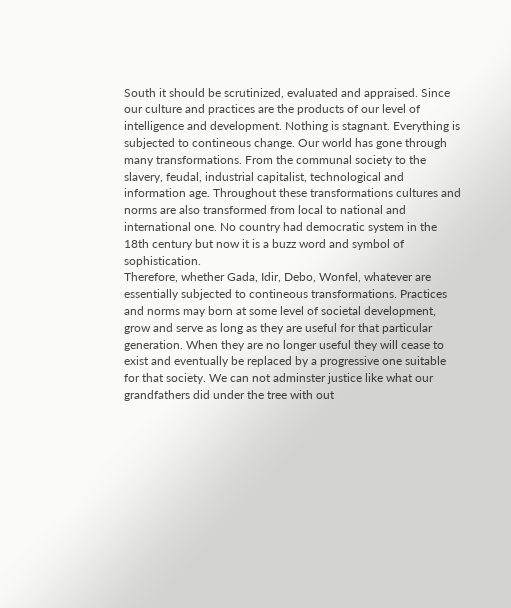South it should be scrutinized, evaluated and appraised. Since our culture and practices are the products of our level of intelligence and development. Nothing is stagnant. Everything is subjected to contineous change. Our world has gone through many transformations. From the communal society to the slavery, feudal, industrial capitalist, technological and information age. Throughout these transformations cultures and norms are also transformed from local to national and international one. No country had democratic system in the 18th century but now it is a buzz word and symbol of sophistication.
Therefore, whether Gada, Idir, Debo, Wonfel, whatever are essentially subjected to contineous transformations. Practices and norms may born at some level of societal development, grow and serve as long as they are useful for that particular generation. When they are no longer useful they will cease to exist and eventually be replaced by a progressive one suitable for that society. We can not adminster justice like what our grandfathers did under the tree with out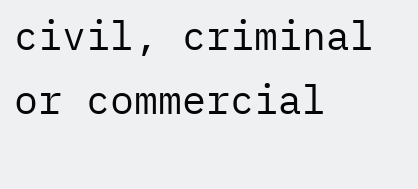civil, criminal or commercial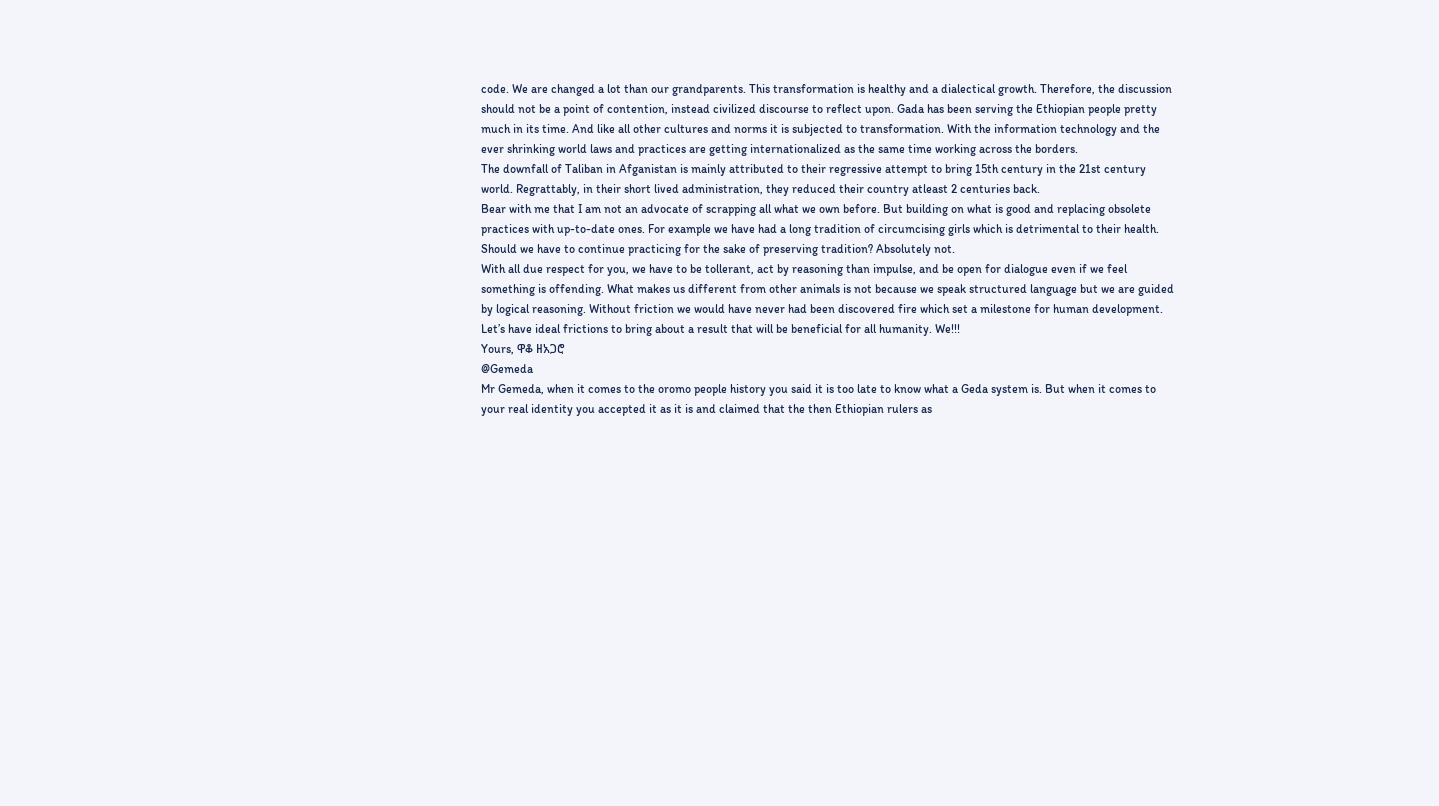code. We are changed a lot than our grandparents. This transformation is healthy and a dialectical growth. Therefore, the discussion should not be a point of contention, instead civilized discourse to reflect upon. Gada has been serving the Ethiopian people pretty much in its time. And like all other cultures and norms it is subjected to transformation. With the information technology and the ever shrinking world laws and practices are getting internationalized as the same time working across the borders.
The downfall of Taliban in Afganistan is mainly attributed to their regressive attempt to bring 15th century in the 21st century world. Regrattably, in their short lived administration, they reduced their country atleast 2 centuries back.
Bear with me that I am not an advocate of scrapping all what we own before. But building on what is good and replacing obsolete practices with up-to-date ones. For example we have had a long tradition of circumcising girls which is detrimental to their health. Should we have to continue practicing for the sake of preserving tradition? Absolutely not.
With all due respect for you, we have to be tollerant, act by reasoning than impulse, and be open for dialogue even if we feel something is offending. What makes us different from other animals is not because we speak structured language but we are guided by logical reasoning. Without friction we would have never had been discovered fire which set a milestone for human development. Let’s have ideal frictions to bring about a result that will be beneficial for all humanity. We!!!
Yours, ዋቆ ዘአጋሮ
@Gemeda
Mr Gemeda, when it comes to the oromo people history you said it is too late to know what a Geda system is. But when it comes to your real identity you accepted it as it is and claimed that the then Ethiopian rulers as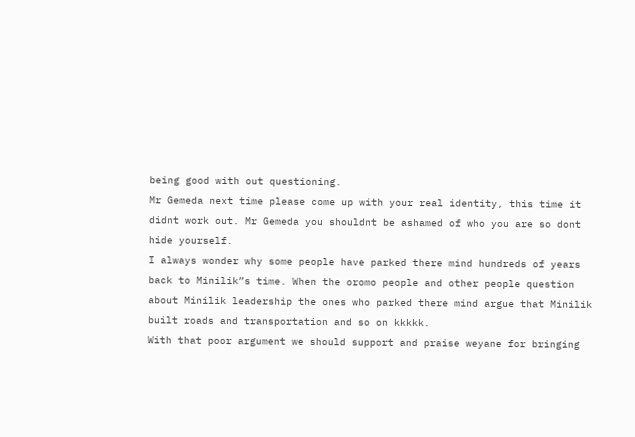being good with out questioning.
Mr Gemeda next time please come up with your real identity, this time it didnt work out. Mr Gemeda you shouldnt be ashamed of who you are so dont hide yourself.
I always wonder why some people have parked there mind hundreds of years back to Minilik”s time. When the oromo people and other people question about Minilik leadership the ones who parked there mind argue that Minilik built roads and transportation and so on kkkkk.
With that poor argument we should support and praise weyane for bringing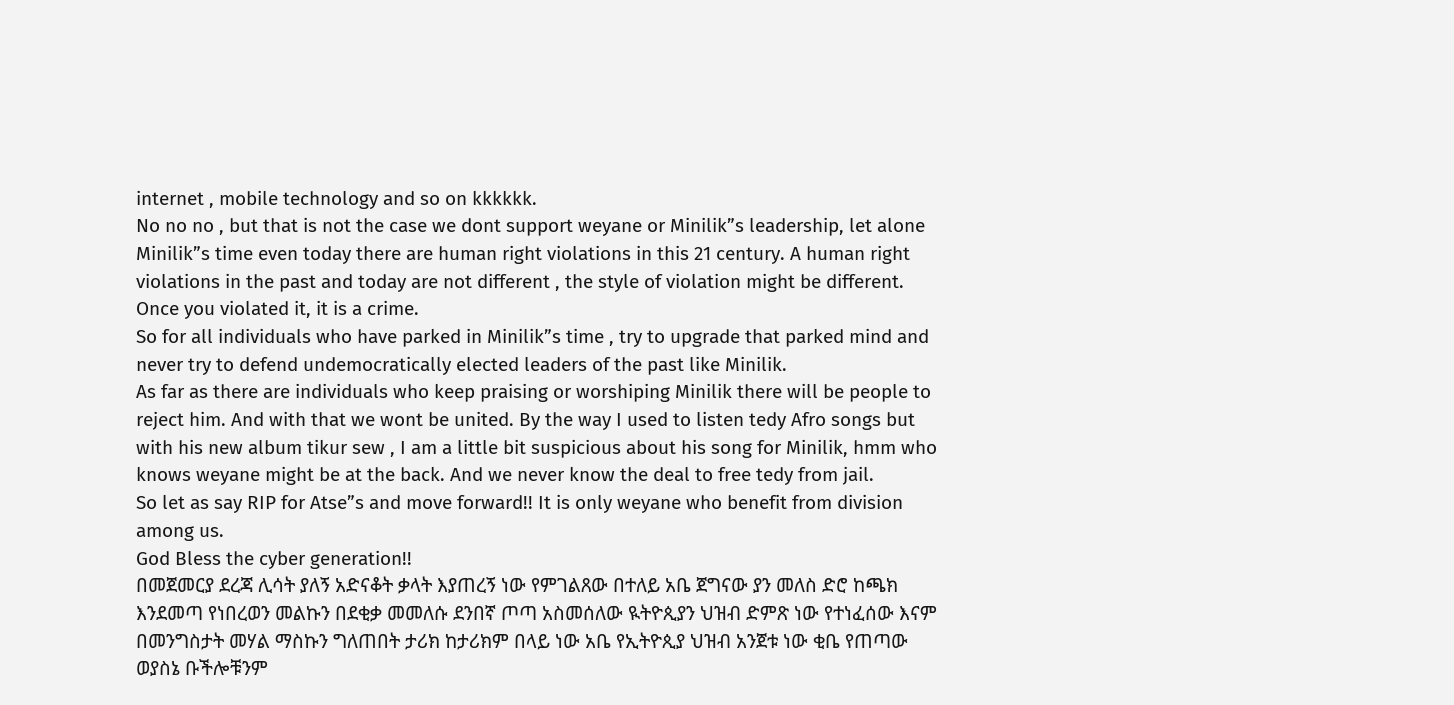internet , mobile technology and so on kkkkkk.
No no no , but that is not the case we dont support weyane or Minilik”s leadership, let alone Minilik”s time even today there are human right violations in this 21 century. A human right violations in the past and today are not different , the style of violation might be different. Once you violated it, it is a crime.
So for all individuals who have parked in Minilik”s time , try to upgrade that parked mind and never try to defend undemocratically elected leaders of the past like Minilik.
As far as there are individuals who keep praising or worshiping Minilik there will be people to reject him. And with that we wont be united. By the way I used to listen tedy Afro songs but with his new album tikur sew , I am a little bit suspicious about his song for Minilik, hmm who knows weyane might be at the back. And we never know the deal to free tedy from jail.
So let as say RIP for Atse”s and move forward!! It is only weyane who benefit from division among us.
God Bless the cyber generation!!
በመጀመርያ ደረጃ ሊሳት ያለኝ አድናቆት ቃላት እያጠረኝ ነው የምገልጸው በተለይ አቤ ጀግናው ያን መለስ ድሮ ከጫክ እንደመጣ የነበረወን መልኩን በደቂቃ መመለሱ ደንበኛ ጦጣ አስመሰለው ዪትዮጲያን ህዝብ ድምጽ ነው የተነፈሰው እናም በመንግስታት መሃል ማስኩን ግለጠበት ታሪክ ከታሪክም በላይ ነው አቤ የኢትዮጲያ ህዝብ አንጀቱ ነው ቂቤ የጠጣው ወያስኔ ቡችሎቹንም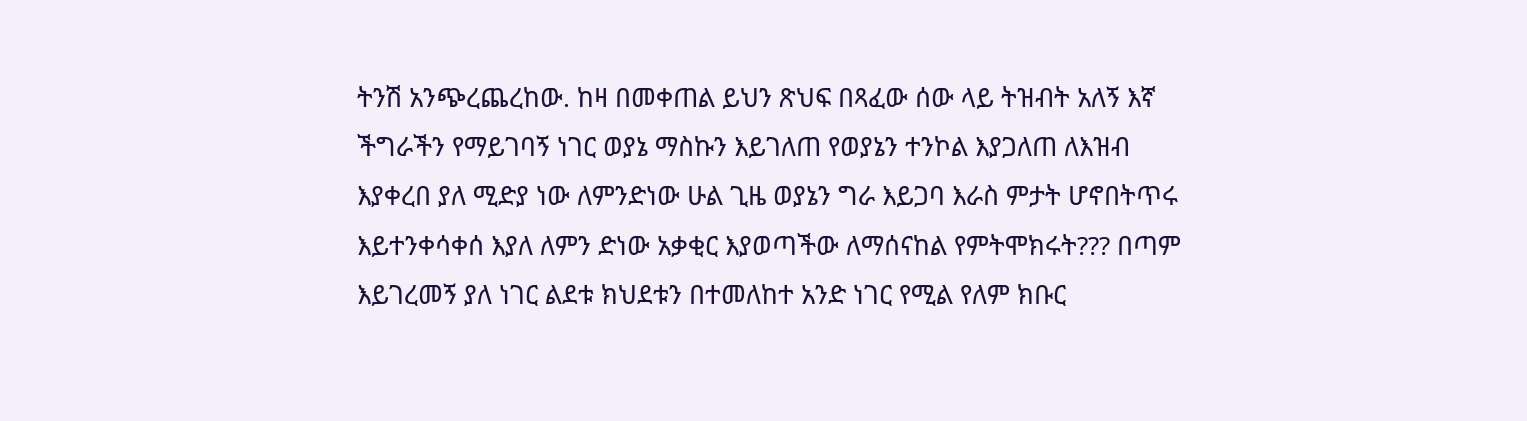ትንሽ አንጭረጨረከው. ከዛ በመቀጠል ይህን ጽህፍ በጻፈው ሰው ላይ ትዝብት አለኝ እኛ ችግራችን የማይገባኝ ነገር ወያኔ ማስኩን እይገለጠ የወያኔን ተንኮል እያጋለጠ ለእዝብ እያቀረበ ያለ ሚድያ ነው ለምንድነው ሁል ጊዜ ወያኔን ግራ እይጋባ እራስ ምታት ሆኖበትጥሩ እይተንቀሳቀሰ እያለ ለምን ድነው አቃቂር እያወጣችው ለማሰናከል የምትሞክሩት??? በጣም እይገረመኝ ያለ ነገር ልደቱ ክህደቱን በተመለከተ አንድ ነገር የሚል የለም ክቡር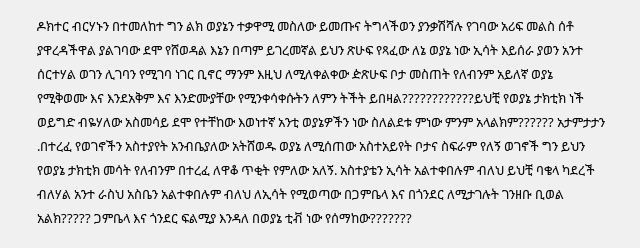ዶክተር ብርሃኑን በተመለከተ ግን ልክ ወያኔን ተቃዋሚ መስለው ይመጡና ትግላችወን ያንቃሽሻሉ የገባው አሪፍ መልስ ሰቶ ያዋረዳችዋል ያልገባው ደሞ የሸወዳል እኔን በጣም ይገረመኛል ይህን ጽሁፍ የጻፈው ለኔ ወያኔ ነው ኢሳት እይሰራ ያወን አንተ ሰርተሃል ወገን ሊገባን የሚገባ ነገር ቢኖር ማንም እዚህ ለሚለቀልቀው ዽጽሁፍ ቦታ መስጠት የለብንም አይለኛ ወያኔ የሚቅወሙ እና እንደአቅም እና እንድሙያቸው የሚንቀሳቀሱትን ለምን ትችት ይበዛል????????????ይህቺ የወያኔ ታክቲክ ነች ወይግድ ብዬሃለው አስመሳይ ደሞ የተቸከው እወነተኛ አንቲ ወያኔዎችን ነው ስለልደቱ ምነው ምንም አላልክም?????? አታምታታን .በተረፈ የወገኖችን አስተያየት አንብቤያለው አትሸወዱ ወያኔ ለሚሰጠው አስተአይየት ቦታና ስፍራም የለኝ ወገኖች ግን ይህን የወያኔ ታክቲክ መሳት የለብንም በተረፈ ለዋቆ ጥቂት የምለው አለኝ. አስተያቴን ኢሳት አልተቀበሉም ብለህ ይህቺ ባቄላ ካደረች ብለሃል አንተ ራስህ አስቤን አልተቀበሉም ብለህ ለኢሳት የሚወጣው በጋምቤላ እና በጎንደር ለሚታገሉት ገንዘቡ ቢወል አልክ????? ጋምቤላ እና ጎንደር ፍልሚያ እንዳለ በወያኔ ቲቭ ነው የሰማከው???????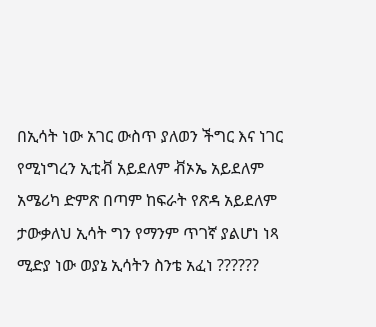በኢሳት ነው አገር ውስጥ ያለወን ችግር እና ነገር የሚነግረን ኢቲቭ አይደለም ቭኦኤ አይደለም አሜሪካ ድምጽ በጣም ከፍራት የጽዳ አይደለም ታውቃለህ ኢሳት ግን የማንም ጥገኛ ያልሆነ ነጻ ሚድያ ነው ወያኔ ኢሳትን ስንቴ አፈነ ??????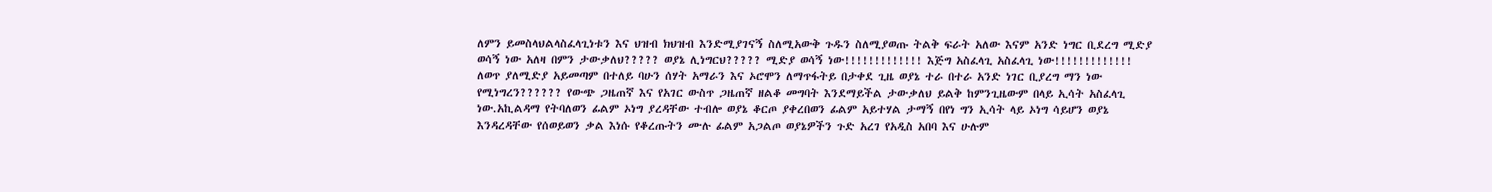ለምን ይመስላህልላስፈላጊነቱን እና ህዝብ ክህዝብ እንድሚያገናኝ ስለሚአውቅ ጉዱን ስለሚያወጡ ትልቅ ፍራት አለው እናም አንድ ነግር ቢደረግ ሚድያ ወሳኝ ነው አለዛ በምን ታውቃለህ????? ወያኔ ሊነግርህ????? ሚድያ ወሳኝ ነው!!!!!!!!!!!!! እጅግ አስፈላጊ አስፈላጊ ነው!!!!!!!!!!!!! ለወጥ ያለሚድያ አይመጣም በተለይ ባሁን ሰሃት አማራን እና ኦሮሞን ለማጥፋትይ በታቀደ ጊዜ ወያኔ ተራ በተራ አንድ ነገር ቢያረግ ማን ነው የሚነግረን?????? የውጭ ጋዜጠኛ እና የአገር ውስጥ ጋዜጠኛ ዘልቆ መግባት እንደማይችል ታውቃለህ ይልቅ ከምንጊዜውም በላይ ኢሳት አስፈላጊ ነው.አኪልዳማ የትባለወን ፊልም ኦነግ ያረዳቸው ተብሎ ወያኔ ቆርጦ ያቀረበወን ፊልም አይተሃል ታማኝ በየነ ግን ኢሳት ላይ ኦነግ ሳይሆን ወያኔ እንዳረዳቸው የሰወይወን ቃል እነሱ የቆረጡትን ሙሉ ፊልም አጋልጦ ወያኔዎችን ጉድ አረገ የአዲስ አበባ እና ሁሉም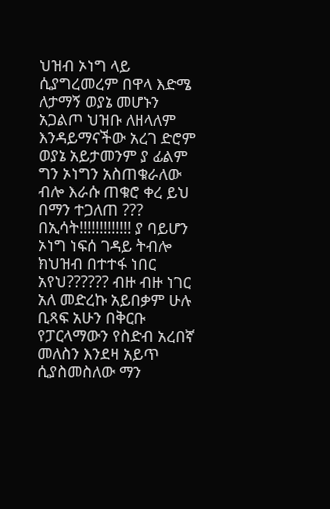ህዝብ ኦነግ ላይ ሲያግረመረም በዋላ እድሜ ለታማኝ ወያኔ መሆኑን አጋልጦ ህዝቡ ለዘላለም እንዳይማናችው አረገ ድሮም ወያኔ አይታመንም ያ ፊልም ግን ኦነግን አስጠቁራለው ብሎ እራሱ ጠቁሮ ቀረ ይህ በማን ተጋለጠ ??? በኢሳት!!!!!!!!!!!!! ያ ባይሆን ኦነግ ነፍሰ ገዳይ ትብሎ ክህዝብ በተተፋ ነበር አየህ?????? ብዙ ብዙ ነገር አለ መድረኩ አይበቃም ሁሉ ቢጻፍ አሁን በቅርቡ የፓርላማውን የስድብ አረበኛ መለስን እንደዛ አይጥ ሲያስመስለው ማን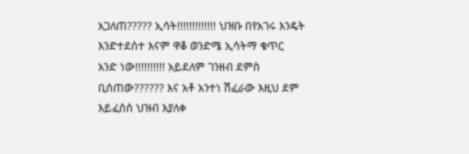አጋለጠ????? ኢሳት!!!!!!!!!!!!! ህዝቡ በየአገሩ እንዴት እንድተደሰተ እናም ዋቆ ወንድሜ ኢሳትማ ቁጥር አንድ ነው!!!!!!!!!! አይደለም ገንዘብ ደምስ ቢሰጠው?????? እና አቶ አንተነ ሽፈራው እዚህ ደም እይፈሰሰ ህዝብ እያለቀ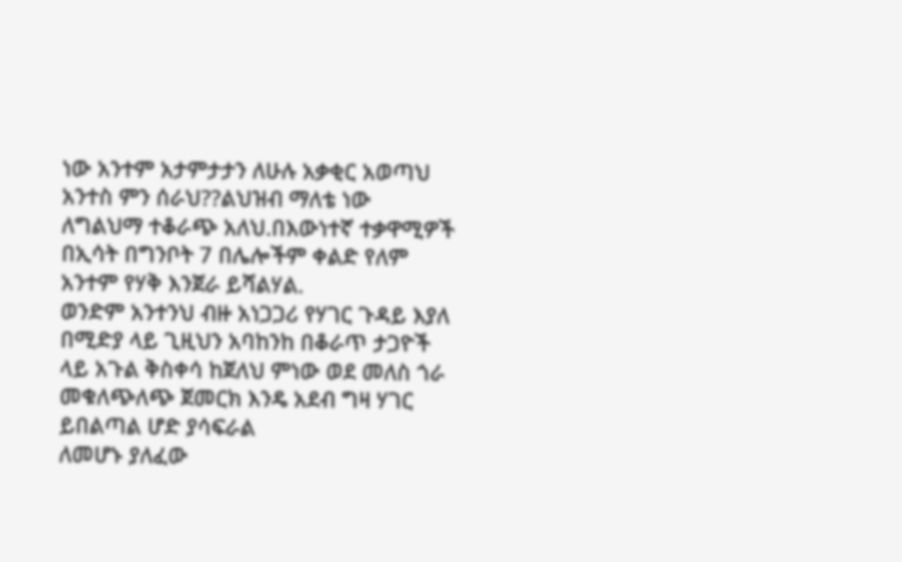ነው አንተም አታምታታን ለሁሉ አቃቂር አወጣህ አንተስ ምን ሰራህ??ልህዝብ ማለቴ ነው ለግልህማ ተቆራጭ አለህ.በእውነተኛ ተቃዋሚዎች በኢሳት በግንቦት 7 በሌሎችም ቀልድ የለም አንተም የሃቅ እንጀራ ይሻልሃል.
ወንድም አንተንህ ብዙ አነጋጋሪ የሃገር ጉዳይ እያለ በሚድያ ላይ ጊዚህን አባከንከ በቆራጥ ታጋዮች ላይ አጉል ቅስቀሳ ከጀለህ ምነው ወደ መለስ ጎራ መቁለጭለጭ ጀመርክ እንዴ አደብ ግዛ ሃገር ይበልጣል ሆድ ያሳፍራል
ለመሆኑ ያለፈው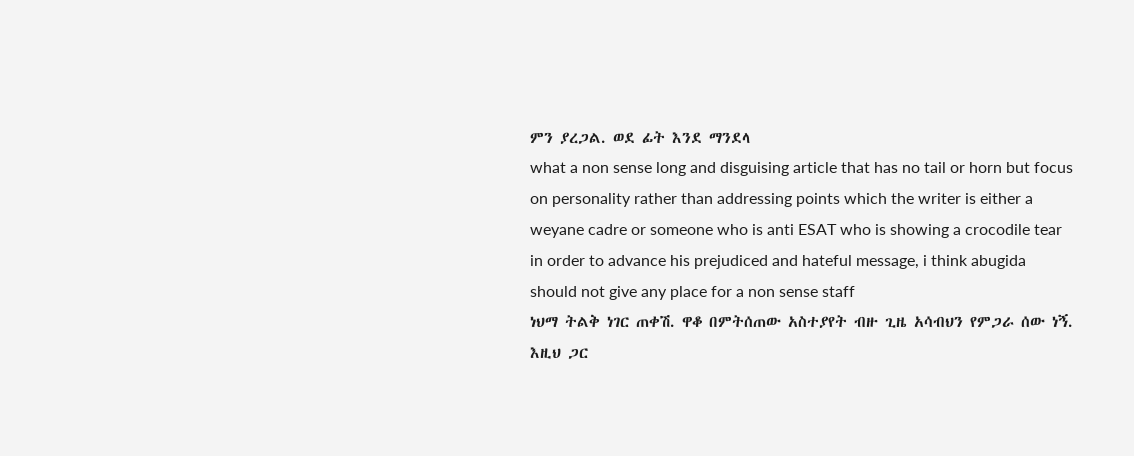ምን ያረጋል. ወደ ፊት እንደ ማንደላ
what a non sense long and disguising article that has no tail or horn but focus on personality rather than addressing points which the writer is either a weyane cadre or someone who is anti ESAT who is showing a crocodile tear in order to advance his prejudiced and hateful message, i think abugida should not give any place for a non sense staff
ነህማ ትልቅ ነገር ጠቀሽ. ዋቆ በምትሰጠው አስተያየት ብዙ ጊዜ አሳብህን የምጋራ ሰው ነኝ. እዚህ ጋር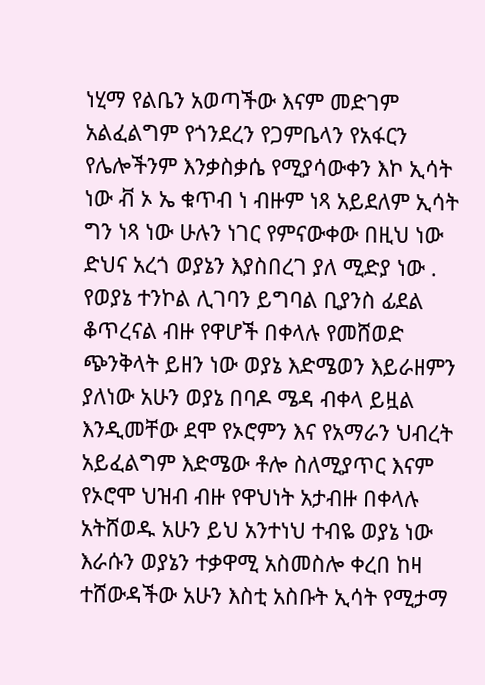ነሂማ የልቤን አወጣችው እናም መድገም አልፈልግም የጎንደረን የጋምቤላን የአፋርን የሌሎችንም እንቃስቃሴ የሚያሳውቀን እኮ ኢሳት ነው ቭ ኦ ኤ ቁጥብ ነ ብዙም ነጻ አይደለም ኢሳት ግን ነጻ ነው ሁሉን ነገር የምናውቀው በዚህ ነው ድህና አረጎ ወያኔን እያስበረገ ያለ ሚድያ ነው . የወያኔ ተንኮል ሊገባን ይግባል ቢያንስ ፊደል ቆጥረናል ብዙ የዋሆች በቀላሉ የመሸወድ ጭንቅላት ይዘን ነው ወያኔ እድሜወን እይራዘምን ያለነው አሁን ወያኔ በባዶ ሜዳ ብቀላ ይዟል እንዲመቸው ደሞ የኦሮምን እና የአማራን ህብረት አይፈልግም እድሜው ቶሎ ስለሚያጥር እናም የኦሮሞ ህዝብ ብዙ የዋህነት አታብዙ በቀላሉ አትሸወዱ አሁን ይህ አንተነህ ተብዬ ወያኔ ነው እራሱን ወያኔን ተቃዋሚ አስመስሎ ቀረበ ከዛ ተሸውዳችው አሁን እስቲ አስቡት ኢሳት የሚታማ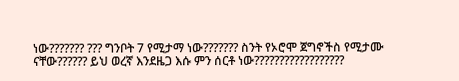ነው??????? ??? ግንቦት 7 የሚታማ ነው??????? ስንት የኦሮሞ ጀግኖችስ የሚታሙ ናቸው?????? ይህ ወረኛ እንደዜጋ እሱ ምን ሰርቶ ነው??????????????????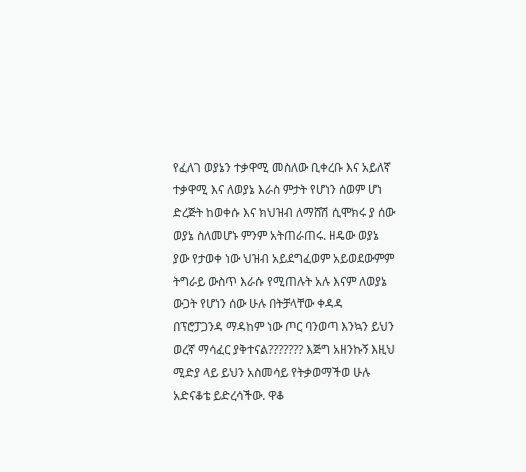የፈለገ ወያኔን ተቃዋሚ መስለው ቢቀረቡ እና አይለኛ ተቃዋሚ እና ለወያኔ እራስ ምታት የሆነን ሰወም ሆነ ድረጅት ከወቀሱ እና ክህዝብ ለማሸሽ ሲሞክሩ ያ ሰው ወያኔ ስለመሆኑ ምንም አትጠራጠሩ. ዘዴው ወያኔ ያው የታወቀ ነው ህዝብ አይደግፈወም አይወደውምም ትግራይ ውስጥ እራሱ የሚጠሉት አሉ እናም ለወያኔ ውጋት የሆነን ሰው ሁሉ በትቻላቸው ቀዳዳ በፕሮፓጋንዳ ማዳከም ነው ጦር ባንወጣ እንኳን ይህን ወረኛ ማሳፈር ያቅተናል??????? እጅግ አዘንኩኝ እዚህ ሚድያ ላይ ይህን አስመሳይ የትቃወማችወ ሁሉ አድናቆቴ ይድረሳችው. ዋቆ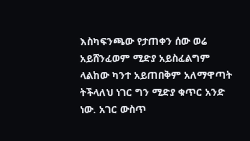እስካፍንጫው የታጠቀን ሰው ወሬ አይሸንፈወም ሚድያ አይስፈልግም ላልከው ካንተ አይጠበቅም አለማዋጣት ትችላለህ ነገር ግን ሚድያ ቁጥር አንድ ነው. አገር ውስጥ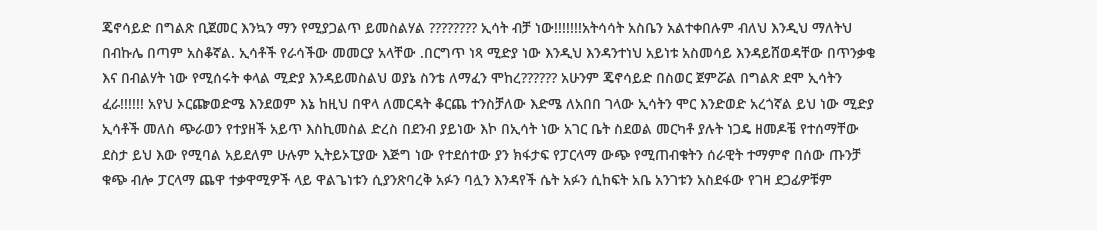ጄኖሳይድ በግልጽ ቢጀመር እንኳን ማን የሚያጋልጥ ይመስልሃል ???????? ኢሳት ብቻ ነው!!!!!!!አትሳሳት አስቤን አልተቀበሉም ብለህ እንዲህ ማለትህ በብኩሌ በጣም አስቆኛል. ኢሳቶች የራሳችው መመርያ አላቸው .በርግጥ ነጻ ሚድያ ነው እንዲህ እንዳንተነህ አይነቱ አስመሳይ እንዳይሸወዳቸው በጥንቃቄ እና በብልሃት ነው የሚሰሩት ቀላል ሚድያ እንዳይመስልህ ወያኔ ስንቴ ለማፈን ሞከረ?????? አሁንም ጄኖሳይድ በስወር ጀምሯል በግልጽ ደሞ ኢሳትን ፈራ!!!!!! አየህ ኦርጬወድሜ እንደወም እኔ ከዚህ በዋላ ለመርዳት ቆርጨ ተንስቻለው እድሜ ለአበበ ገላው ኢሳትን ሞር እንድወድ አረጎኛል ይህ ነው ሚድያ ኢሳቶች መለስ ጭራወን የተያዘች አይጥ እስኪመስል ድረስ በደንብ ያይነው እኮ በኢሳት ነው አገር ቤት ስደወል መርካቶ ያሉት ነጋዴ ዘመዶቼ የተሰማቸው ደስታ ይህ እው የሚባል አይደለም ሁሉም ኢትይኦፒያው እጅግ ነው የተደሰተው ያን ክፋታፍ የፓርላማ ውጭ የሚጠብቁትን ሰራዊት ተማምኖ በሰው ጡንቻ ቁጭ ብሎ ፓርላማ ጨዋ ተቃዋሚዎች ላይ ዋልጌነቱን ሲያንጽባረቅ አፉን ባሏን እንዳየች ሴት አፉን ሲከፍት አቤ አንገቱን አስደፋው የገዛ ደጋፊዎቹም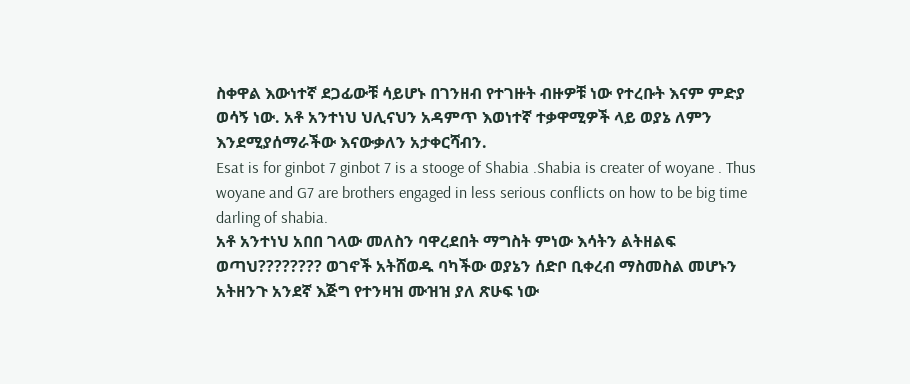ስቀዋል እውነተኛ ደጋፊውቹ ሳይሆኑ በገንዘብ የተገዙት ብዙዎቹ ነው የተረቡት እናም ምድያ ወሳኝ ነው. አቶ አንተነህ ህሊናህን አዳምጥ እወነተኛ ተቃዋሚዎች ላይ ወያኔ ለምን እንደሚያሰማራችው እናውቃለን አታቀርሻብን.
Esat is for ginbot 7 ginbot 7 is a stooge of Shabia .Shabia is creater of woyane . Thus woyane and G7 are brothers engaged in less serious conflicts on how to be big time darling of shabia.
አቶ አንተነህ አበበ ገላው መለስን ባዋረደበት ማግስት ምነው እሳትን ልትዘልፍ ወጣህ???????? ወገኖች አትሸወዱ ባካችው ወያኔን ሰድቦ ቢቀረብ ማስመስል መሆኑን አትዘንጉ አንደኛ እጅግ የተንዛዝ ሙዝዝ ያለ ጽሁፍ ነው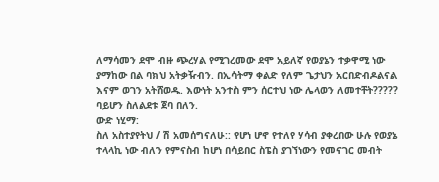ለማሳመን ደሞ ብዙ ጭረሃል የሚገረመው ደሞ አይለኛ የወያኔን ተቃዋሚ ነው ያማከው በል ባክህ አትቃዥብን. በኢሳትማ ቀልድ የለም ጌታህን አርበድብዶልናል እናም ወገን አትሸወዱ. እውነት አንተስ ምን ሰርተህ ነው ሌላወን ለመተቸት????? ባይሆን ስለልደቱ ጀባ በለን.
ውድ ነሂማ:
ስለ አስተያየትህ / ሽ አመሰግናለሁ:: የሆነ ሆኖ የተለየ ሃሳብ ያቀረበው ሁሉ የወያኔ ተላላኪ ነው ብለን የምናስብ ከሆነ በሳይበር ስፔስ ያገኘነውን የመናገር መብት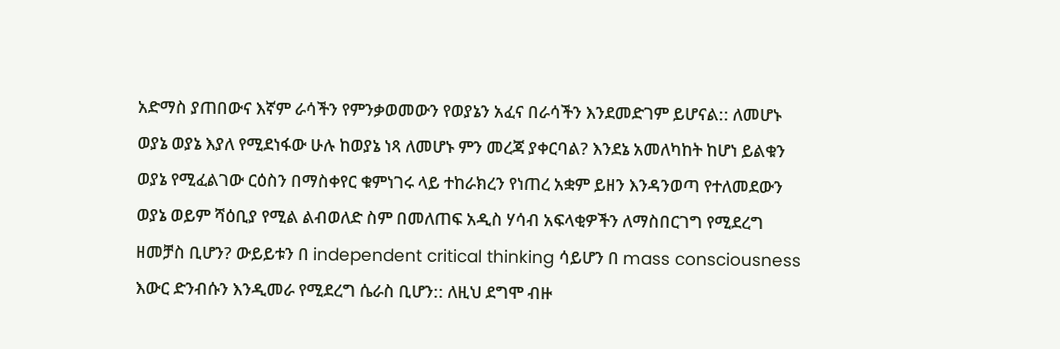አድማስ ያጠበውና እኛም ራሳችን የምንቃወመውን የወያኔን አፈና በራሳችን እንደመድገም ይሆናል:: ለመሆኑ ወያኔ ወያኔ እያለ የሚደነፋው ሁሉ ከወያኔ ነጻ ለመሆኑ ምን መረጃ ያቀርባል? እንደኔ አመለካከት ከሆነ ይልቁን ወያኔ የሚፈልገው ርዕስን በማስቀየር ቁምነገሩ ላይ ተከራክረን የነጠረ አቋም ይዘን እንዳንወጣ የተለመደውን ወያኔ ወይም ሻዕቢያ የሚል ልብወለድ ስም በመለጠፍ አዲስ ሃሳብ አፍላቂዎችን ለማስበርገግ የሚደረግ ዘመቻስ ቢሆን? ውይይቱን በ independent critical thinking ሳይሆን በ mass consciousness እውር ድንብሱን እንዲመራ የሚደረግ ሴራስ ቢሆን:: ለዚህ ደግሞ ብዙ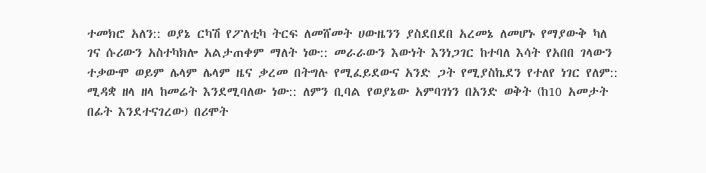ተመክሮ አለን:: ወያኔ ርካሽ የፖለቲካ ትርፍ ለመሸመት ሀውዜንን ያስደበደበ አረመኔ ለመሆኑ የማያውቅ ካለ ገና ሱሪውን አስተካክሎ አልታጠቀም ማለት ነው:: መራራውን እውነት እንነጋገር ከተባለ እሳት የአበበ ገላውን ተቃውሞ ወይም ሌላም ሌላም ዜና ቃረመ በትግሉ የሚፈይደውና አንድ ጋት የሚያስኬደን የተለየ ነገር የለም:: ሚዳቋ ዘላ ዘላ ከመሬት እንደሚባለው ነው:: ለምን ቢባል የወያኔው አምባገነን በአንድ ወቅት (ከ10 አመታት በፊት እንደተናገረው) በሪሞት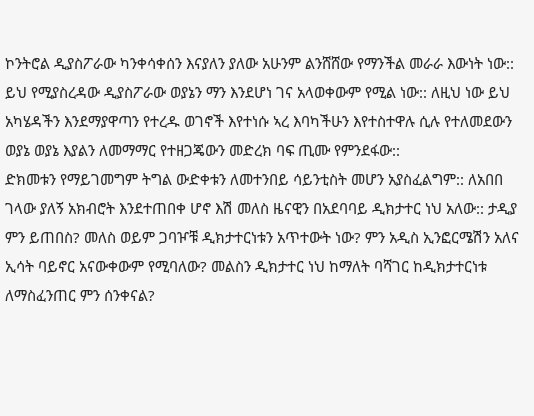ኮንትሮል ዲያስፖራው ካንቀሳቀሰን እናያለን ያለው አሁንም ልንሸሸው የማንችል መራራ እውነት ነው:: ይህ የሚያስረዳው ዲያስፖራው ወያኔን ማን እንደሆነ ገና አላወቀውም የሚል ነው:: ለዚህ ነው ይህ አካሄዳችን እንደማያዋጣን የተረዱ ወገኖች እየተነሱ ኣረ እባካችሁን እየተስተዋሉ ሲሉ የተለመደውን ወያኔ ወያኔ እያልን ለመማማር የተዘጋጄውን መድረክ ባፍ ጢሙ የምንደፋው::
ድክመቱን የማይገመግም ትግል ውድቀቱን ለመተንበይ ሳይንቲስት መሆን አያስፈልግም:: ለአበበ ገላው ያለኝ አክብሮት እንደተጠበቀ ሆኖ እሽ መለስ ዜናዊን በአደባባይ ዲክታተር ነህ አለው:: ታዲያ ምን ይጠበስ? መለስ ወይም ጋባዦቹ ዲክታተርነቱን አጥተውት ነው? ምን አዲስ ኢንፎርሜሽን አለና ኢሳት ባይኖር አናውቀውም የሚባለው? መልስን ዲክታተር ነህ ከማለት ባሻገር ከዲክታተርነቱ ለማስፈንጠር ምን ሰንቀናል?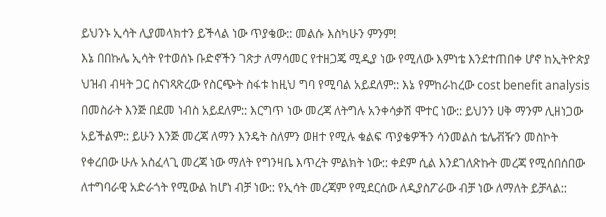ይህንኑ ኢሳት ሊያመላክተን ይችላል ነው ጥያቄው:: መልሱ እስካሁን ምንም!
እኔ በበኩሌ ኢሳት የተወሰኑ ቡድኖችን ገጽታ ለማሳመር የተዘጋጄ ሚዲያ ነው የሚለው እምነቴ እንደተጠበቀ ሆኖ ከኢትዮጵያ ህዝብ ብዛት ጋር ስናነጻጽረው የስርጭት ስፋቱ ከዚህ ግባ የሚባል አይደለም:: እኔ የምከራከረው cost benefit analysis በመስራት እንጅ በደመ ነብስ አይደለም:: እርግጥ ነው መረጃ ለትግሉ አንቀሳቃሽ ሞተር ነው:: ይህንን ሀቅ ማንም ሊዘነጋው አይችልም:: ይሁን እንጅ መረጃ ለማን እንዴት ስለምን ወዘተ የሚሉ ቁልፍ ጥያቄዎችን ሳንመልስ ቴሌቭዥን መስኮት የቀረበው ሁሉ አስፈላጊ መረጃ ነው ማለት የግንዛቤ እጥረት ምልክት ነው:: ቀደም ሲል እንደገለጽኩት መረጃ የሚሰበሰበው ለተግባራዊ አድራጎት የሚውል ከሆነ ብቻ ነው:: የኢሳት መረጃም የሚደርሰው ለዲያስፖራው ብቻ ነው ለማለት ይቻላል::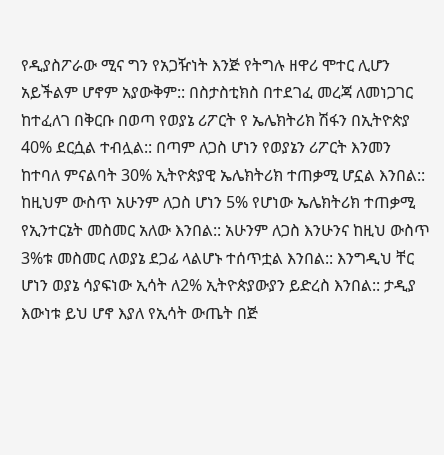የዲያስፖራው ሚና ግን የአጋዥነት እንጅ የትግሉ ዘዋሪ ሞተር ሊሆን አይችልም ሆኖም አያውቅም:: በስታስቲክስ በተደገፈ መረጃ ለመነጋገር ከተፈለገ በቅርቡ በወጣ የወያኔ ሪፖርት የ ኤሌክትሪክ ሽፋን በኢትዮጵያ 40% ደርሷል ተብሏል:: በጣም ለጋስ ሆነን የወያኔን ሪፖርት እንመን ከተባለ ምናልባት 30% ኢትዮጵያዊ ኤሌክትሪክ ተጠቃሚ ሆኗል እንበል:: ከዚህም ውስጥ አሁንም ለጋስ ሆነን 5% የሆነው ኤሌክትሪክ ተጠቃሚ የኢንተርኔት መስመር አለው እንበል:: አሁንም ለጋስ እንሁንና ከዚህ ውስጥ 3%ቱ መስመር ለወያኔ ደጋፊ ላልሆኑ ተሰጥቷል እንበል:: እንግዲህ ቸር ሆነን ወያኔ ሳያፍነው ኢሳት ለ2% ኢትዮጵያውያን ይድረስ እንበል:: ታዲያ እውነቱ ይህ ሆኖ እያለ የኢሳት ውጤት በጅ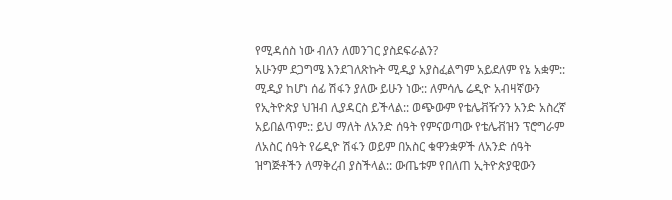የሚዳሰስ ነው ብለን ለመንገር ያስደፍራልን?
አሁንም ደጋግሜ እንደገለጽኩት ሚዲያ አያስፈልግም አይደለም የኔ አቋም:: ሚዲያ ከሆነ ሰፊ ሽፋን ያለው ይሁን ነው:: ለምሳሌ ሬዲዮ አብዛኛውን የኢትዮጵያ ህዝብ ሊያዳርስ ይችላል:: ወጭውም የቴሌቭዥንን አንድ አስረኛ አይበልጥም:: ይህ ማለት ለአንድ ሰዓት የምናወጣው የቴሌቭዝን ፕሮግራም ለአስር ሰዓት የሬዲዮ ሽፋን ወይም በአስር ቁዋንቋዎች ለአንድ ሰዓት ዝግጅቶችን ለማቅረብ ያስችላል:: ውጤቱም የበለጠ ኢትዮጵያዊውን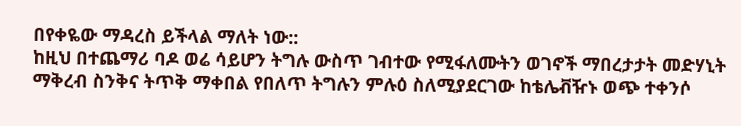በየቀዬው ማዳረስ ይችላል ማለት ነው::
ከዚህ በተጨማሪ ባዶ ወሬ ሳይሆን ትግሉ ውስጥ ገብተው የሚፋለሙትን ወገኖች ማበረታታት መድሃኒት ማቅረብ ስንቅና ትጥቅ ማቀበል የበለጥ ትግሉን ምሉዕ ስለሚያደርገው ከቴሌቭዥኑ ወጭ ተቀንሶ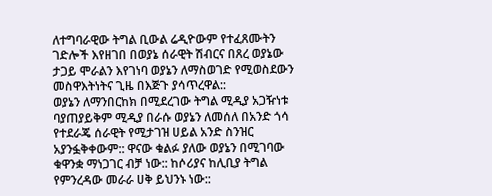ለተግባራዊው ትግል ቢውል ሬዲዮውም የተፈጸሙትን ገድሎች እየዘገበ በወያኔ ሰራዊት ሽብርና በጸረ ወያኔው ታጋይ ሞራልን እየገነባ ወያኔን ለማስወገድ የሚወስደውን መስዋእትነትና ጊዜ በእጅጉ ያሳጥረዋል::
ወያኔን ለማንበርከክ በሚደረገው ትግል ሚዲያ አጋዥነቱ ባያጠያይቅም ሚዲያ በራሱ ወያኔን ለመሰለ በአንድ ጎሳ የተደራጄ ሰራዊት የሚታገዝ ሀይል አንድ ስንዝር አያንፏቅቀውም:: ዋናው ቁልፉ ያለው ወያኔን በሚገባው ቁዋንቋ ማነጋገር ብቻ ነው:: ከሶሪያና ከሊቢያ ትግል የምንረዳው መራራ ሀቅ ይህንኑ ነው::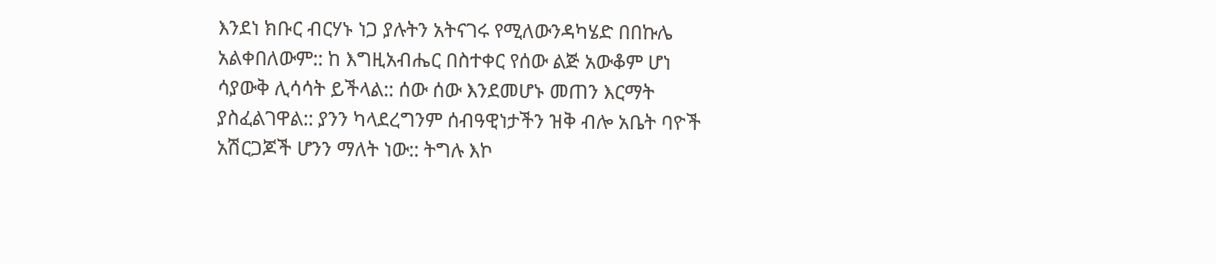እንደነ ክቡር ብርሃኑ ነጋ ያሉትን አትናገሩ የሚለውንዳካሄድ በበኩሌ አልቀበለውም:: ከ እግዚአብሔር በስተቀር የሰው ልጅ አውቆም ሆነ ሳያውቅ ሊሳሳት ይችላል:: ሰው ሰው እንደመሆኑ መጠን እርማት ያስፈልገዋል:: ያንን ካላደረግንም ሰብዓዊነታችን ዝቅ ብሎ አቤት ባዮች አሽርጋጆች ሆንን ማለት ነው:: ትግሉ እኮ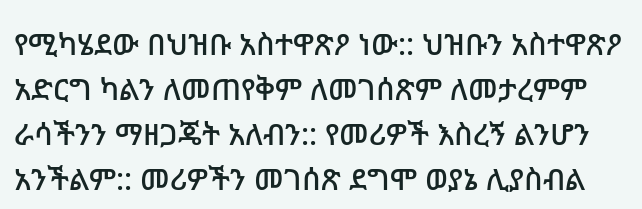የሚካሄደው በህዝቡ አስተዋጽዖ ነው:: ህዝቡን አስተዋጽዖ አድርግ ካልን ለመጠየቅም ለመገሰጽም ለመታረምም ራሳችንን ማዘጋጄት አለብን:: የመሪዎች እስረኝ ልንሆን አንችልም:: መሪዎችን መገሰጽ ደግሞ ወያኔ ሊያስብል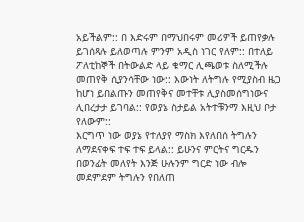አይችልም:: በ እድሩም በማህበሩም መሪዎች ይጠየቃሉ ይገሰጻሉ ይለወጣሉ ምንም አዲስ ነገር የለም:: በተለይ ፖለቲከኞች በትውልድ ላይ ቁማር ሊጫወቱ ስለሚችሉ መጠየቅ ሲያንሳቸው ነው:: እውነት ለትግሉ የሚያስብ ዜጋ ከሆነ ይበልጡን መጠየቅና መተቸቱ ሊያስመሰግነውና ሊበረታታ ይገባል:: የወያኔ ስታይል አትተቹንማ እዚህ ቦታ የለውም::
እርግጥ ነው ወያኔ የተለያየ ማስክ እየለበሰ ትግሉን ለማደናቀፍ ተፍ ተፍ ይላል:: ይሁንና ምርትና ግርዱን በወንፊት መለየት እንጅ ሁሉንም ግርድ ነው ብሎ መደምደም ትግሉን የበለጠ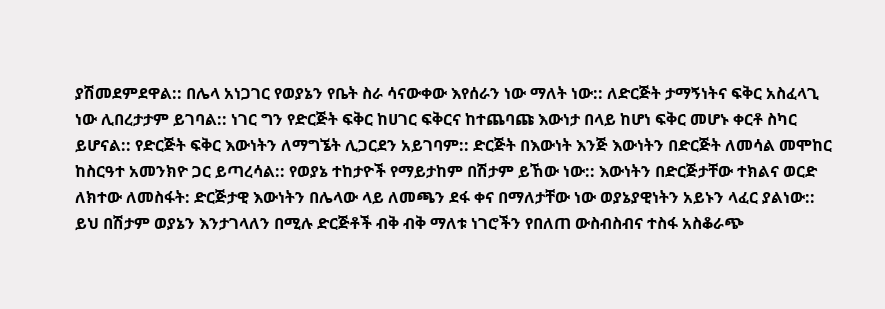ያሽመደምደዋል:: በሌላ አነጋገር የወያኔን የቤት ስራ ሳናውቀው እየሰራን ነው ማለት ነው:: ለድርጅት ታማኝነትና ፍቅር አስፈላጊ ነው ሊበረታታም ይገባል:: ነገር ግን የድርጅት ፍቅር ከሀገር ፍቅርና ከተጨባጩ እውነታ በላይ ከሆነ ፍቅር መሆኑ ቀርቶ ስካር ይሆናል:: የድርጅት ፍቅር እውነትን ለማግኜት ሊጋርደን አይገባም:: ድርጅት በእውነት እንጅ እውነትን በድርጅት ለመሳል መሞከር ከስርዓተ አመንክዮ ጋር ይጣረሳል:: የወያኔ ተከታዮች የማይታከም በሽታም ይኸው ነው:: እውነትን በድርጅታቸው ተክልና ወርድ ለክተው ለመስፋት: ድርጅታዊ እውነትን በሌላው ላይ ለመጫን ደፋ ቀና በማለታቸው ነው ወያኔያዊነትን አይኑን ላፈር ያልነው:: ይህ በሽታም ወያኔን እንታገላለን በሚሉ ድርጅቶች ብቅ ብቅ ማለቱ ነገሮችን የበለጠ ውስብስብና ተስፋ አስቆራጭ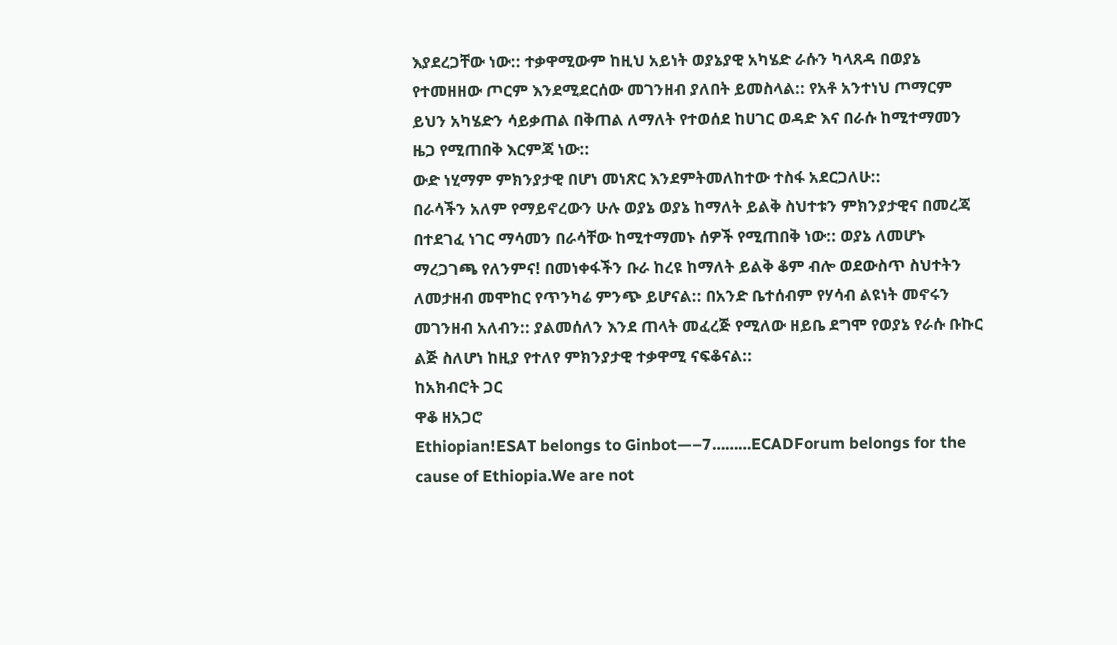እያደረጋቸው ነው:: ተቃዋሚውም ከዚህ አይነት ወያኔያዊ አካሄድ ራሱን ካላጸዳ በወያኔ የተመዘዘው ጦርም እንደሚደርሰው መገንዘብ ያለበት ይመስላል:: የአቶ አንተነህ ጦማርም ይህን አካሄድን ሳይቃጠል በቅጠል ለማለት የተወሰደ ከሀገር ወዳድ እና በራሱ ከሚተማመን ዜጋ የሚጠበቅ እርምጃ ነው::
ውድ ነሂማም ምክንያታዊ በሆነ መነጽር እንደምትመለከተው ተስፋ አደርጋለሁ::
በራሳችን አለም የማይኖረውን ሁሉ ወያኔ ወያኔ ከማለት ይልቅ ስህተቱን ምክንያታዊና በመረጃ በተደገፈ ነገር ማሳመን በራሳቸው ከሚተማመኑ ሰዎች የሚጠበቅ ነው:: ወያኔ ለመሆኑ ማረጋገጫ የለንምና! በመነቀፋችን ቡራ ከረዩ ከማለት ይልቅ ቆም ብሎ ወደውስጥ ስህተትን ለመታዘብ መሞከር የጥንካሬ ምንጭ ይሆናል:: በአንድ ቤተሰብም የሃሳብ ልዩነት መኖሩን መገንዘብ አለብን:: ያልመሰለን እንደ ጠላት መፈረጅ የሚለው ዘይቤ ደግሞ የወያኔ የራሱ ቡኩር ልጅ ስለሆነ ከዚያ የተለየ ምክንያታዊ ተቃዋሚ ናፍቆናል::
ከአክብሮት ጋር
ዋቆ ዘአጋሮ
Ethiopian!ESAT belongs to Ginbot—–7………ECADForum belongs for the cause of Ethiopia.We are not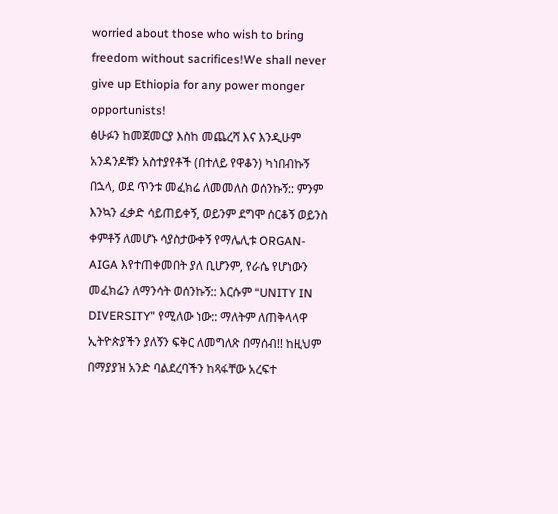worried about those who wish to bring freedom without sacrifices!We shall never give up Ethiopia for any power monger opportunists!
ፅሁፉን ከመጀመርያ እስከ መጨረሻ እና እንዲሁም አንዳንዶቹን አስተያየቶች (በተለይ የዋቆን) ካነበብኩኝ በኋላ, ወደ ጥንቱ መፈክሬ ለመመለስ ወሰንኩኝ:: ምንም እንኳን ፈቃድ ሳይጠይቀኝ, ወይንም ደግሞ ሰርቆኝ ወይንስ ቀምቶኝ ለመሆኑ ሳያስታውቀኝ የማሌሊቱ ORGAN-AIGA እየተጠቀመበት ያለ ቢሆንም, የራሴ የሆነውን መፈክሬን ለማንሳት ወሰንኩኝ:: እርሱም “UNITY IN DIVERSITY” የሚለው ነው:: ማለትም ለጠቅላላዋ ኢትዮጵያችን ያለኝን ፍቅር ለመግለጽ በማሰብ!! ከዚህም በማያያዝ አንድ ባልደረባችን ከጻፋቸው አረፍተ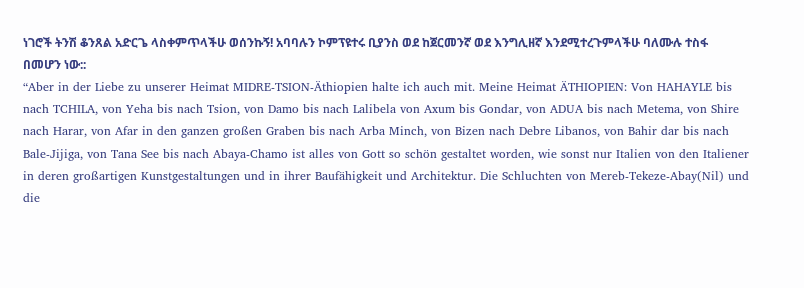ነገሮች ትንሽ ቆንጸል አድርጌ ላስቀምጥላችሁ ወሰንኩኝ! አባባሉን ኮምፕዩተሩ ቢያንስ ወደ ከጀርመንኛ ወደ እንግሊዘኛ እንደሚተረጉምላችሁ ባለሙሉ ተስፋ በመሆን ነው::
“Aber in der Liebe zu unserer Heimat MIDRE-TSION-Äthiopien halte ich auch mit. Meine Heimat ÄTHIOPIEN: Von HAHAYLE bis nach TCHILA, von Yeha bis nach Tsion, von Damo bis nach Lalibela von Axum bis Gondar, von ADUA bis nach Metema, von Shire nach Harar, von Afar in den ganzen großen Graben bis nach Arba Minch, von Bizen nach Debre Libanos, von Bahir dar bis nach Bale-Jijiga, von Tana See bis nach Abaya-Chamo ist alles von Gott so schön gestaltet worden, wie sonst nur Italien von den Italiener in deren großartigen Kunstgestaltungen und in ihrer Baufähigkeit und Architektur. Die Schluchten von Mereb-Tekeze-Abay(Nil) und die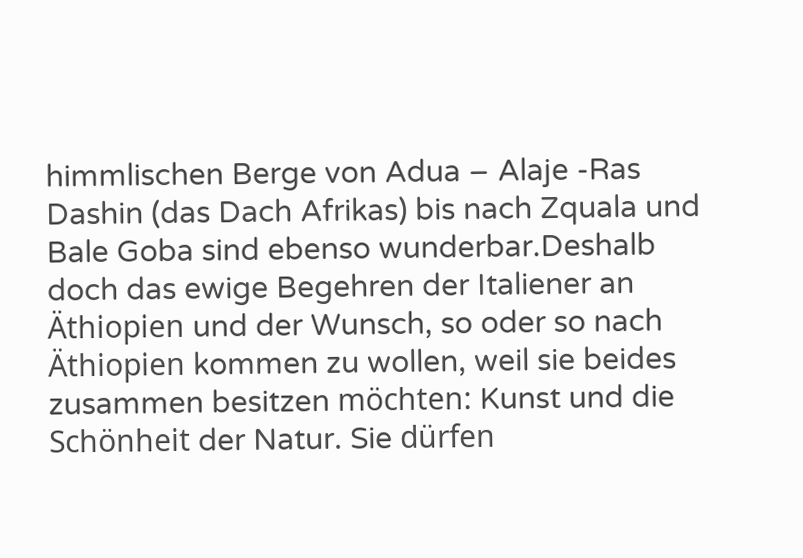himmlischen Berge von Adua – Alaje -Ras Dashin (das Dach Afrikas) bis nach Zquala und Bale Goba sind ebenso wunderbar.Deshalb doch das ewige Begehren der Italiener an Äthiopien und der Wunsch, so oder so nach Äthiopien kommen zu wollen, weil sie beides zusammen besitzen möchten: Kunst und die Schönheit der Natur. Sie dürfen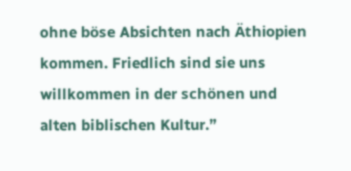ohne böse Absichten nach Äthiopien kommen. Friedlich sind sie uns willkommen in der schönen und alten biblischen Kultur.”